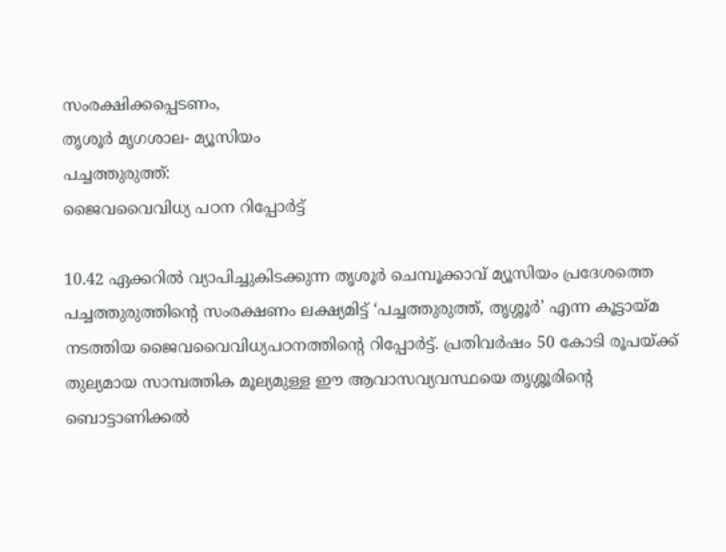സംരക്ഷിക്കപ്പെടണം,
തൃശൂർ മൃഗശാല- മ്യൂസിയം
പച്ചത്തുരുത്ത്:
ജൈവവൈവിധ്യ പഠന റിപ്പോർട്ട്

10.42 ഏക്കറിൽ വ്യാപിച്ചുകിടക്കുന്ന തൃശൂർ ചെമ്പൂക്കാവ് മ്യൂസിയം പ്രദേശത്തെ പച്ചത്തുരുത്തിന്റെ സംരക്ഷണം ലക്ഷ്യമിട്ട് ‘പച്ചത്തുരുത്ത്, തൃശ്ശൂർ’ എന്ന കൂട്ടായ്മ നടത്തിയ ജൈവവൈവിധ്യപഠനത്തിന്റെ റിപ്പോർട്ട്. പ്രതിവർഷം 50 കോടി രൂപയ്ക്ക് തുല്യമായ സാമ്പത്തിക മൂല്യമുള്ള ഈ ആവാസവ്യവസ്ഥയെ തൃശ്ശൂരിന്റെ ബൊട്ടാണിക്കൽ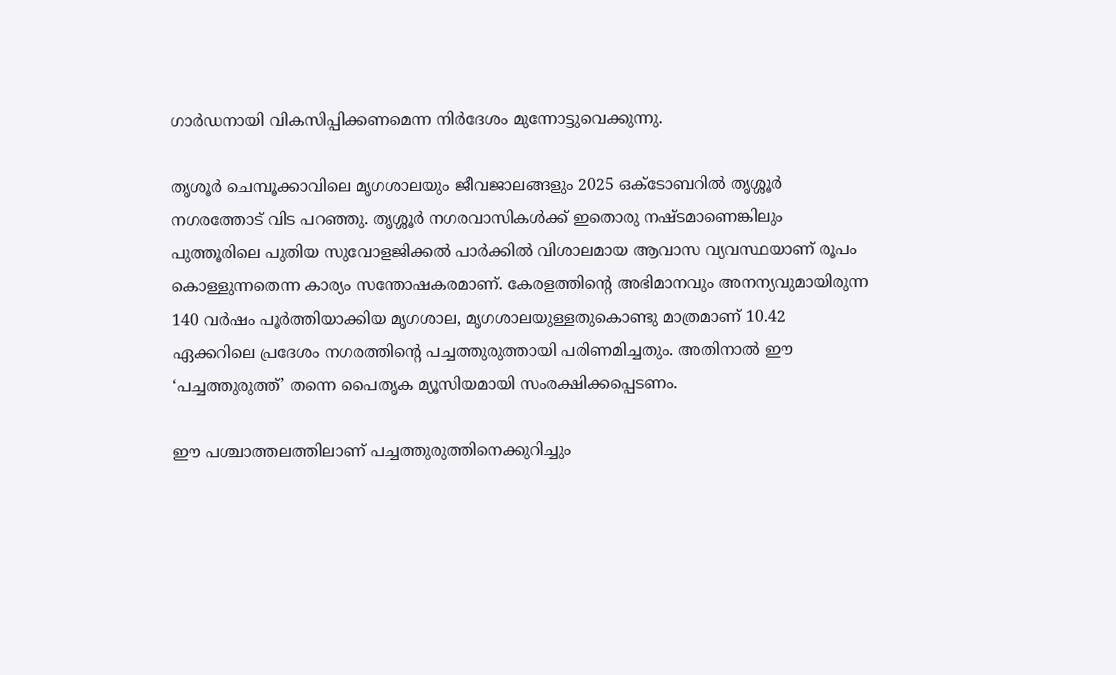ഗാർഡനായി വികസിപ്പിക്കണമെന്ന നിർദേശം മുന്നോട്ടുവെക്കുന്നു.

തൃശൂർ ചെമ്പൂക്കാവിലെ മൃഗശാലയും ജീവജാലങ്ങളും 2025 ഒക്ടോബറിൽ തൃശ്ശൂർ നഗരത്തോട് വിട പറഞ്ഞു. തൃശ്ശൂർ നഗരവാസികൾക്ക് ഇതൊരു നഷ്ടമാണെങ്കിലും പുത്തൂരിലെ പുതിയ സുവോളജിക്കൽ പാർക്കിൽ വിശാലമായ ആവാസ വ്യവസ്ഥയാണ് രൂപം കൊള്ളുന്നതെന്ന കാര്യം സന്തോഷകരമാണ്. കേരളത്തിന്റെ അഭിമാനവും അനന്യവുമായിരുന്ന 140 വർഷം പൂർത്തിയാക്കിയ മൃഗശാല, മൃഗശാലയുള്ളതുകൊണ്ടു മാത്രമാണ് 10.42 ഏക്കറിലെ പ്രദേശം നഗരത്തിന്റെ പച്ചത്തുരുത്തായി പരിണമിച്ചതും. അതിനാൽ ഈ ‘പച്ചത്തുരുത്ത്’ തന്നെ പൈതൃക മ്യൂസിയമായി സംരക്ഷിക്കപ്പെടണം.

ഈ പശ്ചാത്തലത്തിലാണ് പച്ചത്തുരുത്തിനെക്കുറിച്ചും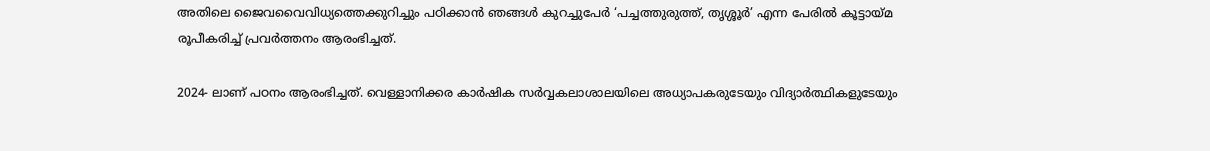അതിലെ ജൈവവൈവിധ്യത്തെക്കുറിച്ചും പഠിക്കാൻ ഞങ്ങൾ കുറച്ചുപേർ ‘പച്ചത്തുരുത്ത്, തൃശ്ശൂർ’ എന്ന പേരിൽ കൂട്ടായ്മ രൂപീകരിച്ച് പ്രവർത്തനം ആരംഭിച്ചത്.

2024- ലാണ് പഠനം ആരംഭിച്ചത്. വെള്ളാനിക്കര കാർഷിക സർവ്വകലാശാലയിലെ അധ്യാപകരുടേയും വിദ്യാർത്ഥികളുടേയും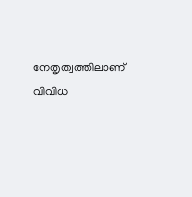നേതൃത്വത്തിലാണ് വിവിധ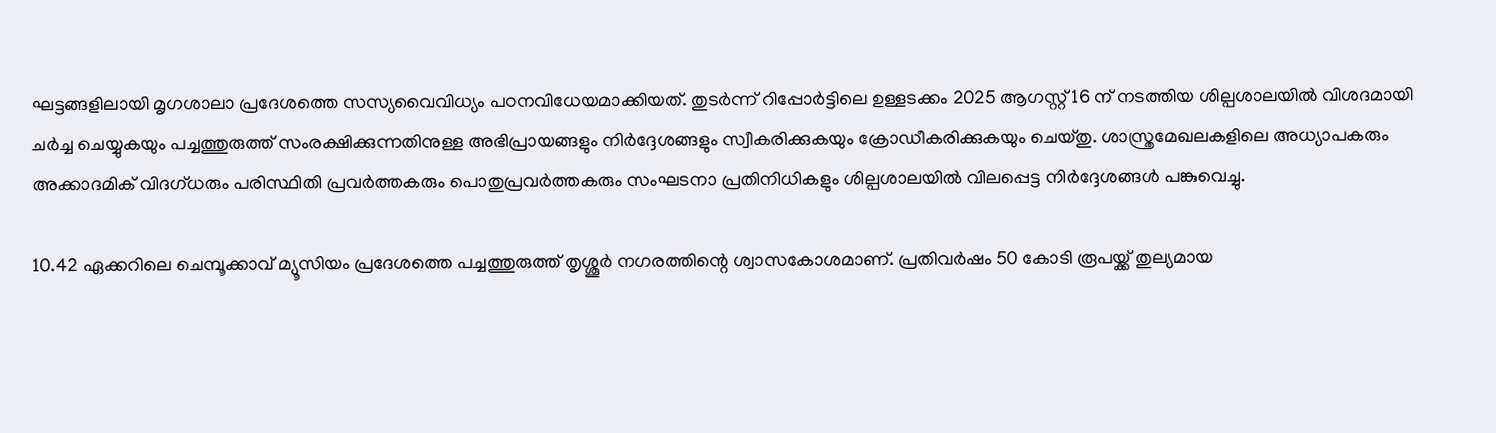ഘട്ടങ്ങളിലായി മൃഗശാലാ പ്രദേശത്തെ സസ്യവൈവിധ്യം പഠനവിധേയമാക്കിയത്. തുടർന്ന് റിപ്പോർട്ടിലെ ഉള്ളടക്കം 2025 ആഗസ്റ്റ് 16 ന് നടത്തിയ ശില്പശാലയിൽ വിശദമായി ചർച്ച ചെയ്യുകയും പച്ചത്തുരുത്ത് സംരക്ഷിക്കുന്നതിനുള്ള അഭിപ്രായങ്ങളും നിർദ്ദേശങ്ങളും സ്വീകരിക്കുകയും ക്രോഡീകരിക്കുകയും ചെയ്തു. ശാസ്ത്രമേഖലകളിലെ അധ്യാപകരും അക്കാദമിക് വിദഗ്ധരും പരിസ്ഥിതി പ്രവർത്തകരും പൊതുപ്രവർത്തകരും സംഘടനാ പ്രതിനിധികളും ശില്പശാലയിൽ വിലപ്പെട്ട നിർദ്ദേശങ്ങൾ പങ്കുവെച്ചു.

10.42 ഏക്കറിലെ ചെമ്പൂക്കാവ് മ്യൂസിയം പ്രദേശത്തെ പച്ചത്തുരുത്ത് തൃശ്ശൂർ നഗരത്തിന്റെ ശ്വാസകോശമാണ്. പ്രതിവർഷം 50 കോടി രൂപയ്ക്ക് തുല്യമായ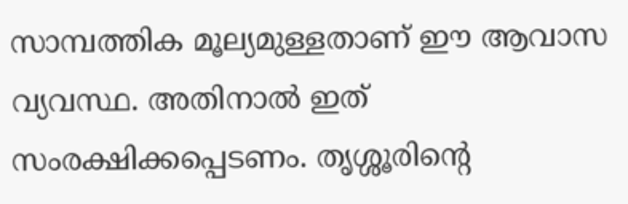സാമ്പത്തിക മൂല്യമുള്ളതാണ് ഈ ആവാസ വ്യവസ്ഥ. അതിനാൽ ഇത് സംരക്ഷിക്കപ്പെടണം. തൃശ്ശൂരിന്റെ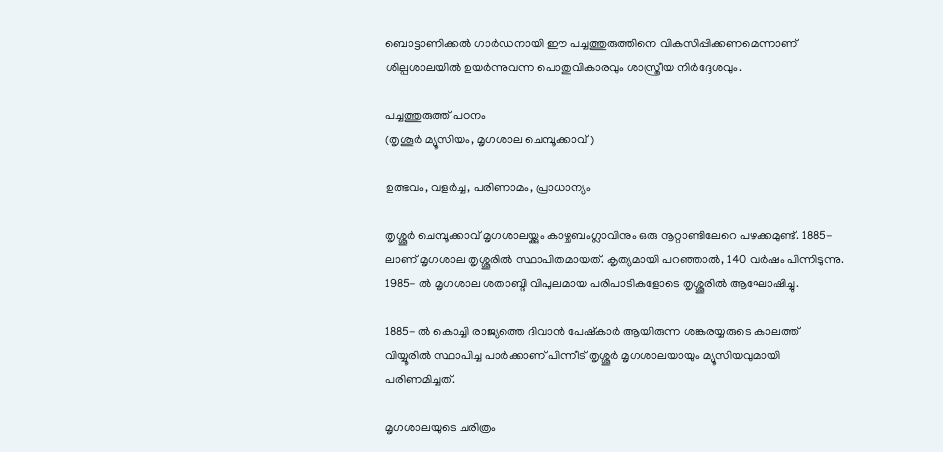ബൊട്ടാണിക്കൽ ഗാർഡനായി ഈ പച്ചത്തുരുത്തിനെ വികസിപ്പിക്കണമെന്നാണ് ശില്പശാലയിൽ ഉയർന്നുവന്ന പൊതുവികാരവും ശാസ്ത്രീയ നിർദ്ദേശവും.

പച്ചത്തുരുത്ത് പഠനം
(തൃശൂർ മ്യൂസിയം, മൃഗശാല ചെമ്പൂക്കാവ്)

ഉത്ഭവം, വളർച്ച, പരിണാമം, പ്രാധാന്യം

തൃശ്ശൂർ ചെമ്പൂക്കാവ് മൃഗശാലയ്ക്കും കാഴ്ചബംഗ്ലാവിനും ഒരു നൂറ്റാണ്ടിലേറെ പഴക്കമുണ്ട്. 1885- ലാണ് മൃഗശാല തൃശ്ശൂരിൽ സ്ഥാപിതമായത്. കൃത്യമായി പറഞ്ഞാൽ, 140 വർഷം പിന്നിടുന്നു. 1985- ൽ മൃഗശാല ശതാബ്ദി വിപുലമായ പരിപാടികളോടെ തൃശ്ശൂരിൽ ആഘോഷിച്ചു.

1885- ൽ കൊച്ചി രാജ്യത്തെ ദിവാൻ പേഷ്കാർ ആയിരുന്ന ശങ്കരയ്യരുടെ കാലത്ത് വിയ്യൂരിൽ സ്ഥാപിച്ച പാർക്കാണ് പിന്നീട് തൃശ്ശൂർ മൃഗശാലയായും മ്യൂസിയവുമായി പരിണമിച്ചത്.

മൃഗശാലയുടെ ചരിത്രം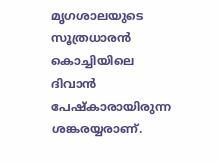മൃഗശാലയുടെ സൂത്രധാരൻ കൊച്ചിയിലെ ദിവാൻ പേഷ്കാരായിരുന്ന ശങ്കരയ്യരാണ്.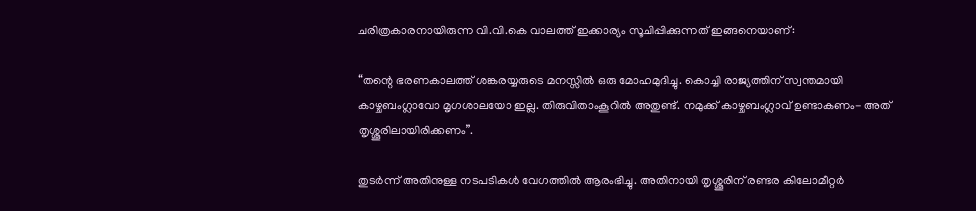ചരിത്രകാരനായിരുന്ന വി.വി.കെ വാലത്ത് ഇക്കാര്യം സൂചിപ്പിക്കുന്നത് ഇങ്ങനെയാണ്:

“തന്റെ ഭരണകാലത്ത് ശങ്കരയ്യരുടെ മനസ്സിൽ ഒരു മോഹമുദിച്ചു. കൊച്ചി രാജ്യത്തിന് സ്വന്തമായി കാഴ്ചബംഗ്ലാവോ മൃഗശാലയോ ഇല്ല. തിരുവിതാംകൂറിൽ അതുണ്ട്. നമുക്ക് കാഴ്ചബംഗ്ലാവ് ഉണ്ടാകണം- അത് തൃശ്ശൂരിലായിരിക്കണം”.

തുടർന്ന് അതിനുള്ള നടപടികൾ വേഗത്തിൽ ആരംഭിച്ചു. അതിനായി തൃശ്ശൂരിന് രണ്ടര കിലോമീറ്റർ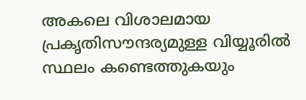അകലെ വിശാലമായ പ്രകൃതിസൗന്ദര്യമുള്ള വിയ്യൂരിൽ സ്ഥലം കണ്ടെത്തുകയും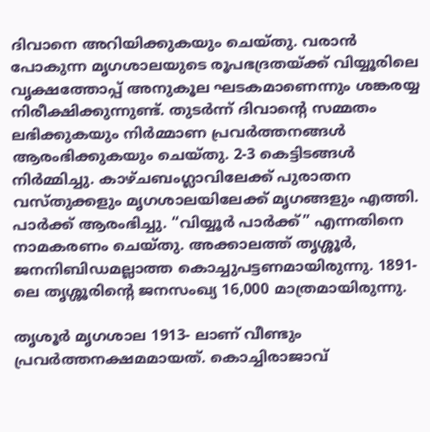ദിവാനെ അറിയിക്കുകയും ചെയ്തു. വരാൻ പോകുന്ന മൃഗശാലയുടെ രൂപഭദ്രതയ്ക്ക് വിയ്യൂരിലെ വൃക്ഷത്തോപ്പ് അനുകൂല ഘടകമാണെന്നും ശങ്കരയ്യ നിരീക്ഷിക്കുന്നുണ്ട്. തുടർന്ന് ദിവാന്റെ സമ്മതം ലഭിക്കുകയും നിർമ്മാണ പ്രവർത്തനങ്ങൾ ആരംഭിക്കുകയും ചെയ്തു. 2-3 കെട്ടിടങ്ങൾ നിർമ്മിച്ചു. കാഴ്ചബംഗ്ലാവിലേക്ക് പുരാതന വസ്തുക്കളും മൃഗശാലയിലേക്ക് മൃഗങ്ങളും എത്തി. പാർക്ക് ആരംഭിച്ചു. “വിയ്യൂർ പാർക്ക്” എന്നതിനെ നാമകരണം ചെയ്തു. അക്കാലത്ത് തൃശ്ശൂർ, ജനനിബിഡമല്ലാത്ത കൊച്ചുപട്ടണമായിരുന്നു. 1891- ലെ തൃശ്ശൂരിന്റെ ജനസംഖ്യ 16,000 മാത്രമായിരുന്നു.

തൃശൂർ മൃഗശാല 1913- ലാണ് വീണ്ടും പ്രവർത്തനക്ഷമമായത്. കൊച്ചിരാജാവ്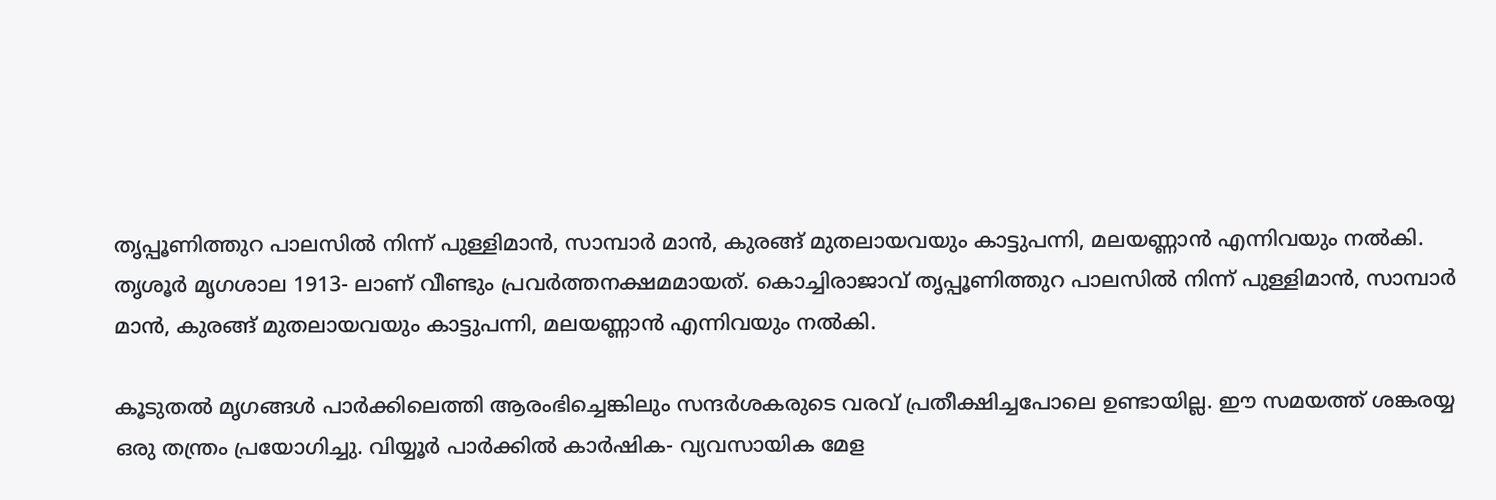തൃപ്പൂണിത്തുറ പാലസിൽ നിന്ന് പുള്ളിമാൻ, സാമ്പാർ മാൻ, കുരങ്ങ് മുതലായവയും കാട്ടുപന്നി, മലയണ്ണാൻ എന്നിവയും നൽകി.
തൃശൂർ മൃഗശാല 1913- ലാണ് വീണ്ടും പ്രവർത്തനക്ഷമമായത്. കൊച്ചിരാജാവ് തൃപ്പൂണിത്തുറ പാലസിൽ നിന്ന് പുള്ളിമാൻ, സാമ്പാർ മാൻ, കുരങ്ങ് മുതലായവയും കാട്ടുപന്നി, മലയണ്ണാൻ എന്നിവയും നൽകി.

കൂടുതൽ മൃഗങ്ങൾ പാർക്കിലെത്തി ആരംഭിച്ചെങ്കിലും സന്ദർശകരുടെ വരവ് പ്രതീക്ഷിച്ചപോലെ ഉണ്ടായില്ല. ഈ സമയത്ത് ശങ്കരയ്യ ഒരു തന്ത്രം പ്രയോഗിച്ചു. വിയ്യൂർ പാർക്കിൽ കാർഷിക- വ്യവസായിക മേള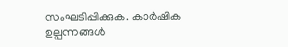സംഘടിപ്പിക്കുക. കാർഷിക ഉല്പന്നങ്ങൾ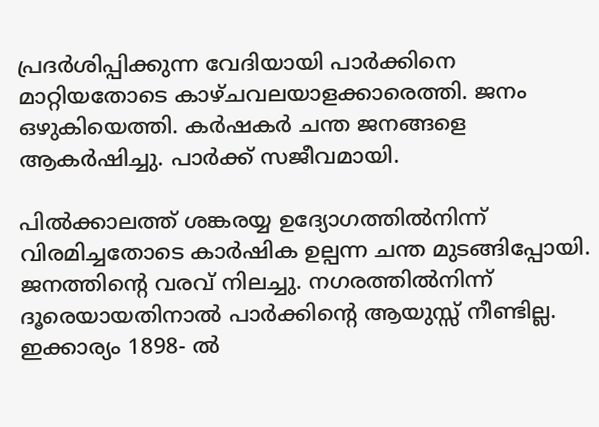പ്രദർശിപ്പിക്കുന്ന വേദിയായി പാർക്കിനെ മാറ്റിയതോടെ കാഴ്ചവലയാളക്കാരെത്തി. ജനം ഒഴുകിയെത്തി. കർഷകർ ചന്ത ജനങ്ങളെ ആകർഷിച്ചു. പാർക്ക് സജീവമായി.

പിൽക്കാലത്ത് ശങ്കരയ്യ ഉദ്യോഗത്തിൽനിന്ന് വിരമിച്ചതോടെ കാർഷിക ഉല്പന്ന ചന്ത മുടങ്ങിപ്പോയി. ജനത്തിന്റെ വരവ് നിലച്ചു. നഗരത്തിൽനിന്ന് ദൂരെയായതിനാൽ പാർക്കിന്റെ ആയുസ്സ് നീണ്ടില്ല. ഇക്കാര്യം 1898- ൽ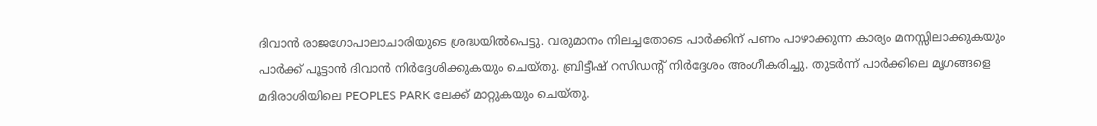ദിവാൻ രാജഗോപാലാചാരിയുടെ ശ്രദ്ധയിൽപെട്ടു. വരുമാനം നിലച്ചതോടെ പാർക്കിന് പണം പാഴാക്കുന്ന കാര്യം മനസ്സിലാക്കുകയും പാർക്ക് പൂട്ടാൻ ദിവാൻ നിർദ്ദേശിക്കുകയും ചെയ്തു. ബ്രിട്ടീഷ് റസിഡന്റ് നിർദ്ദേശം അംഗീകരിച്ചു. തുടർന്ന് പാർക്കിലെ മൃഗങ്ങളെ മദിരാശിയിലെ PEOPLES PARK ലേക്ക് മാറ്റുകയും ചെയ്തു.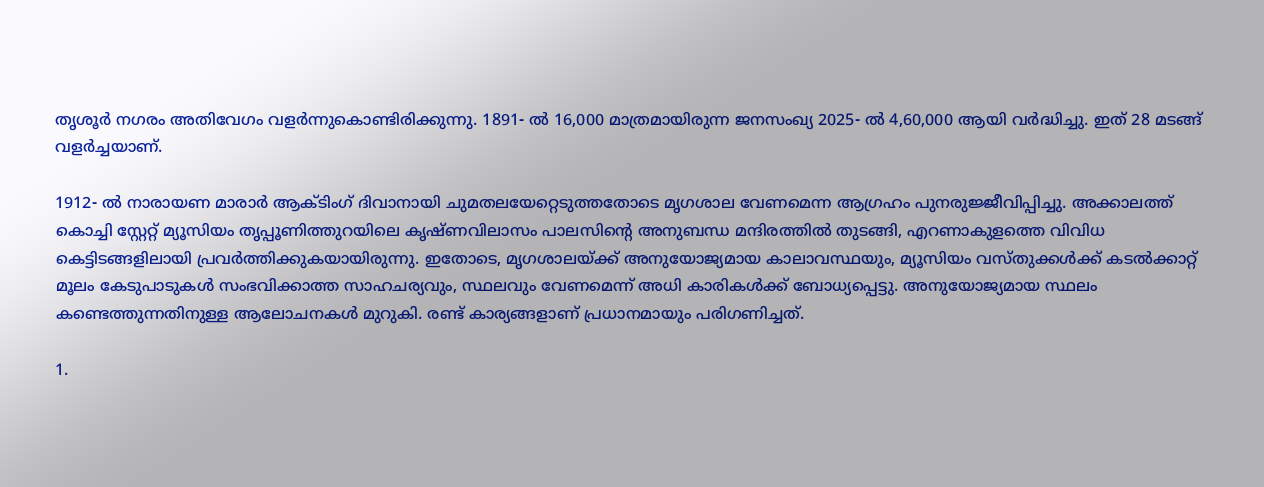തൃശൂർ നഗരം അതിവേഗം വളർന്നുകൊണ്ടിരിക്കുന്നു. 1891- ൽ 16,000 മാത്രമായിരുന്ന ജനസംഖ്യ 2025- ൽ 4,60,000 ആയി വർദ്ധിച്ചു. ഇത് 28 മടങ്ങ് വളർച്ചയാണ്.

1912- ൽ നാരായണ മാരാർ ആക്ടിംഗ് ദിവാനായി ചുമതലയേറ്റെടുത്തതോടെ മൃഗശാല വേണമെന്ന ആഗ്രഹം പുനരുജ്ജീവിപ്പിച്ചു. അക്കാലത്ത് കൊച്ചി സ്റ്റേറ്റ് മ്യൂസിയം തൃപ്പൂണിത്തുറയിലെ കൃഷ്ണവിലാസം പാലസിന്റെ അനുബന്ധ മന്ദിരത്തിൽ തുടങ്ങി, എറണാകുളത്തെ വിവിധ കെട്ടിടങ്ങളിലായി പ്രവർത്തിക്കുകയായിരുന്നു. ഇതോടെ, മൃഗശാലയ്ക്ക് അനുയോജ്യമായ കാലാവസ്ഥയും, മ്യൂസിയം വസ്തുക്കൾക്ക് കടൽക്കാറ്റ് മൂലം കേടുപാടുകൾ സംഭവിക്കാത്ത സാഹചര്യവും, സ്ഥലവും വേണമെന്ന് അധി കാരികൾക്ക് ബോധ്യപ്പെട്ടു. അനുയോജ്യമായ സ്ഥലം കണ്ടെത്തുന്നതിനുള്ള ആലോചനകൾ മുറുകി. രണ്ട് കാര്യങ്ങളാണ് പ്രധാനമായും പരിഗണിച്ചത്.

1.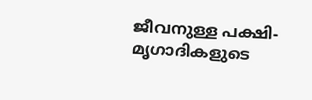ജീവനുള്ള പക്ഷി- മൃഗാദികളുടെ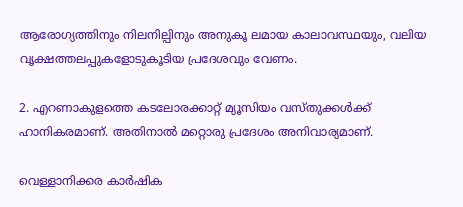ആരോഗ്യത്തിനും നിലനില്പിനും അനുകൂ ലമായ കാലാവസ്ഥയും, വലിയ വൃക്ഷത്തലപ്പുകളോടുകൂടിയ പ്രദേശവും വേണം.

2. എറണാകുളത്തെ കടലോരക്കാറ്റ് മ്യൂസിയം വസ്തുക്കൾക്ക് ഹാനികരമാണ്. അതിനാൽ മറ്റൊരു പ്രദേശം അനിവാര്യമാണ്.

വെള്ളാനിക്കര കാർഷിക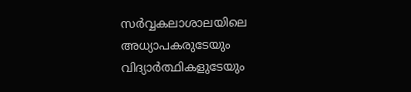സർവ്വകലാശാലയിലെ അധ്യാപകരുടേയും വിദ്യാർത്ഥികളുടേയും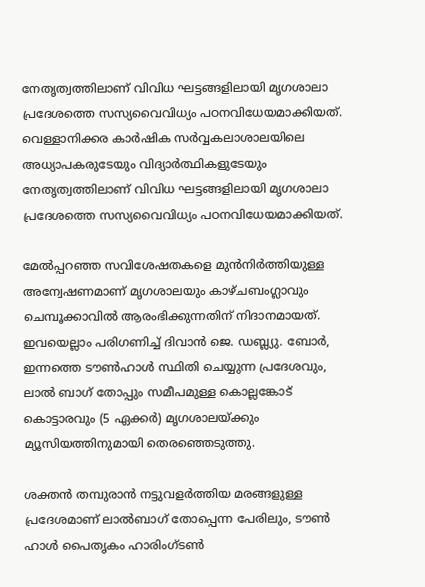നേതൃത്വത്തിലാണ് വിവിധ ഘട്ടങ്ങളിലായി മൃഗശാലാ പ്രദേശത്തെ സസ്യവൈവിധ്യം പഠനവിധേയമാക്കിയത്.
വെള്ളാനിക്കര കാർഷിക സർവ്വകലാശാലയിലെ അധ്യാപകരുടേയും വിദ്യാർത്ഥികളുടേയും നേതൃത്വത്തിലാണ് വിവിധ ഘട്ടങ്ങളിലായി മൃഗശാലാ പ്രദേശത്തെ സസ്യവൈവിധ്യം പഠനവിധേയമാക്കിയത്.

മേൽപ്പറഞ്ഞ സവിശേഷതകളെ മുൻനിർത്തിയുള്ള അന്വേഷണമാണ് മൃഗശാലയും കാഴ്ചബംഗ്ലാവും ചെമ്പൂക്കാവിൽ ആരംഭിക്കുന്നതിന് നിദാനമായത്. ഇവയെല്ലാം പരിഗണിച്ച് ദിവാൻ ജെ. ഡബ്ല്യു. ബോർ, ഇന്നത്തെ ടൗൺഹാൾ സ്ഥിതി ചെയ്യുന്ന പ്രദേശവും, ലാൽ ബാഗ് തോപ്പും സമീപമുള്ള കൊല്ലങ്കോട് കൊട്ടാരവും (5 ഏക്കർ) മൃഗശാലയ്ക്കും മ്യൂസിയത്തിനുമായി തെരഞ്ഞെടുത്തു.

ശക്തൻ തമ്പുരാൻ നട്ടുവളർത്തിയ മരങ്ങളുള്ള പ്രദേശമാണ് ലാൽബാഗ് തോപ്പെന്ന പേരിലും, ടൗൺ ഹാൾ പൈതൃകം ഹാരിംഗ്ടൺ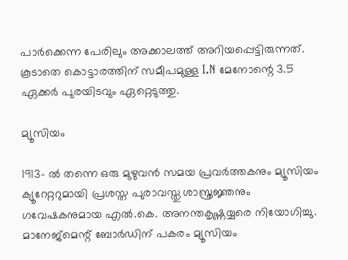പാർക്കെന്ന പേരിലും അക്കാലത്ത് അറിയപ്പെട്ടിരുന്നത്. കൂടാതെ കൊട്ടാരത്തിന് സമീപമുള്ള I.N മേനോന്റെ 3.5 ഏക്കർ പുരയിടവും ഏറ്റെടുത്തു.

മ്യൂസിയം

1913- ൽ തന്നെ ഒരു മുഴുവൻ സമയ പ്രവർത്തകനും മ്യൂസിയം ക്യൂറേറ്ററുമായി പ്രശസ്ത പുരാവസ്തു ശാസ്ത്രജ്ഞനും ഗവേഷകനുമായ എൽ.കെ. അനന്തകൃഷ്ണയ്യരെ നിയോഗിച്ചു. മാനേജ്മെന്റ് ബോർഡിന് പകരം മ്യൂസിയം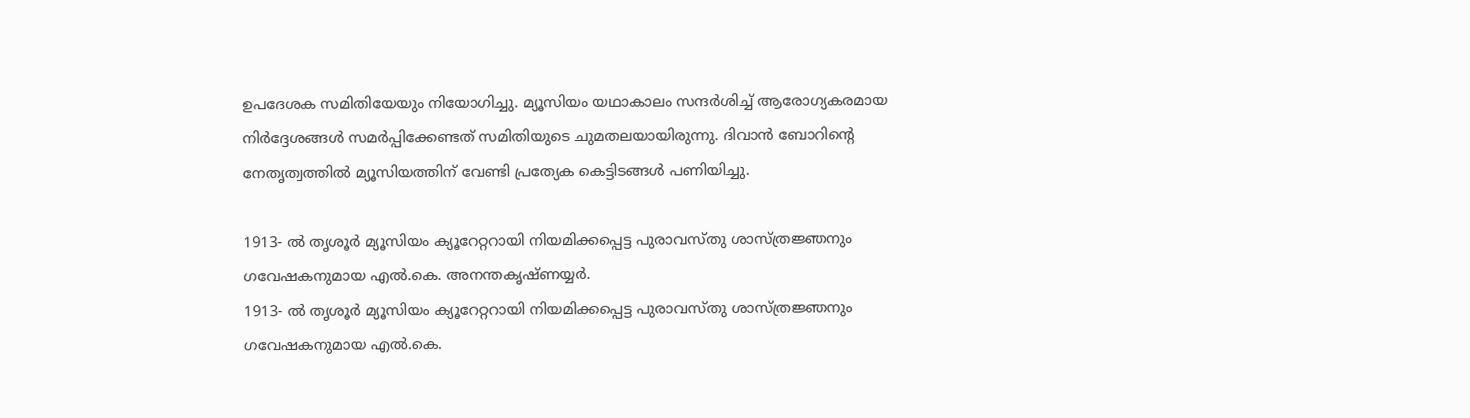ഉപദേശക സമിതിയേയും നിയോഗിച്ചു. മ്യൂസിയം യഥാകാലം സന്ദർശിച്ച് ആരോഗ്യകരമായ നിർദ്ദേശങ്ങൾ സമർപ്പിക്കേണ്ടത് സമിതിയുടെ ചുമതലയായിരുന്നു. ദിവാൻ ബോറിന്റെ നേതൃത്വത്തിൽ മ്യൂസിയത്തിന് വേണ്ടി പ്രത്യേക കെട്ടിടങ്ങൾ പണിയിച്ചു.

1913- ൽ തൃശൂർ മ്യൂസിയം ക്യൂറേറ്ററായി നിയമിക്കപ്പെട്ട പുരാവസ്തു ശാസ്ത്രജ്ഞനും ഗവേഷകനുമായ എൽ.കെ. അനന്തകൃഷ്ണയ്യർ.
1913- ൽ തൃശൂർ മ്യൂസിയം ക്യൂറേറ്ററായി നിയമിക്കപ്പെട്ട പുരാവസ്തു ശാസ്ത്രജ്ഞനും ഗവേഷകനുമായ എൽ.കെ.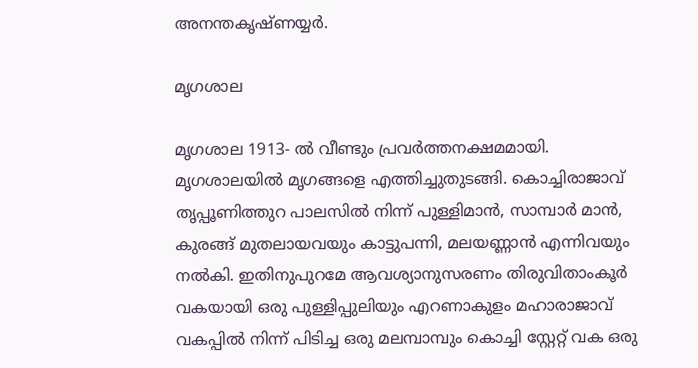അനന്തകൃഷ്ണയ്യർ.

മൃഗശാല

മൃഗശാല 1913- ൽ വീണ്ടും പ്രവർത്തനക്ഷമമായി. മൃഗശാലയിൽ മൃഗങ്ങളെ എത്തിച്ചുതുടങ്ങി. കൊച്ചിരാജാവ് തൃപ്പൂണിത്തുറ പാലസിൽ നിന്ന് പുള്ളിമാൻ, സാമ്പാർ മാൻ, കുരങ്ങ് മുതലായവയും കാട്ടുപന്നി, മലയണ്ണാൻ എന്നിവയും നൽകി. ഇതിനുപുറമേ ആവശ്യാനുസരണം തിരുവിതാംകൂർ വകയായി ഒരു പുള്ളിപ്പുലിയും എറണാകുളം മഹാരാജാവ് വകപ്പിൽ നിന്ന് പിടിച്ച ഒരു മലമ്പാമ്പും കൊച്ചി സ്റ്റേറ്റ് വക ഒരു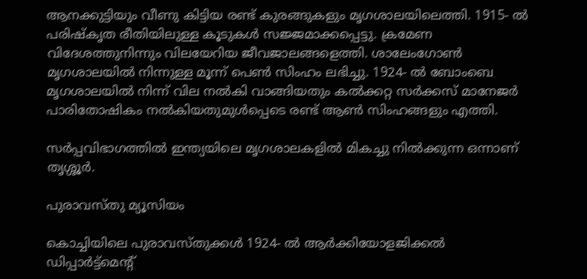ആനക്കുട്ടിയും വീണു കിട്ടിയ രണ്ട് കുരങ്ങുകളും മൃഗശാലയിലെത്തി. 1915- ൽ പരിഷ്കൃത രീതിയിലുള്ള കൂടുകൾ സജ്ജമാക്കപ്പെട്ടു. ക്രമേണ വിദേശത്തുനിന്നും വിലയേറിയ ജീവജാലങ്ങളെത്തി. ശാലേംഗോൺ മൃഗശാലയിൽ നിന്നുള്ള മൂന്ന് പെൺ സിംഹം ലഭിച്ചു. 1924- ൽ ബോംബെ മൃഗശാലയിൽ നിന്ന് വില നൽകി വാങ്ങിയതും കൽക്കറ്റ സർക്കസ് മാനേജർ പാരിതോഷികം നൽകിയതുമുൾപ്പെടെ രണ്ട് ആൺ സിംഹങ്ങളും എത്തി.

സർപ്പവിഭാഗത്തിൽ ഇന്ത്യയിലെ മൃഗശാലകളിൽ മികച്ചു നിൽക്കുന്ന ഒന്നാണ് തൃശ്ശൂർ.

പുരാവസ്തു മ്യൂസിയം

കൊച്ചിയിലെ പുരാവസ്തുക്കൾ 1924- ൽ ആർക്കിയോളജിക്കൽ ഡിപ്പാർട്ട്മെന്റ്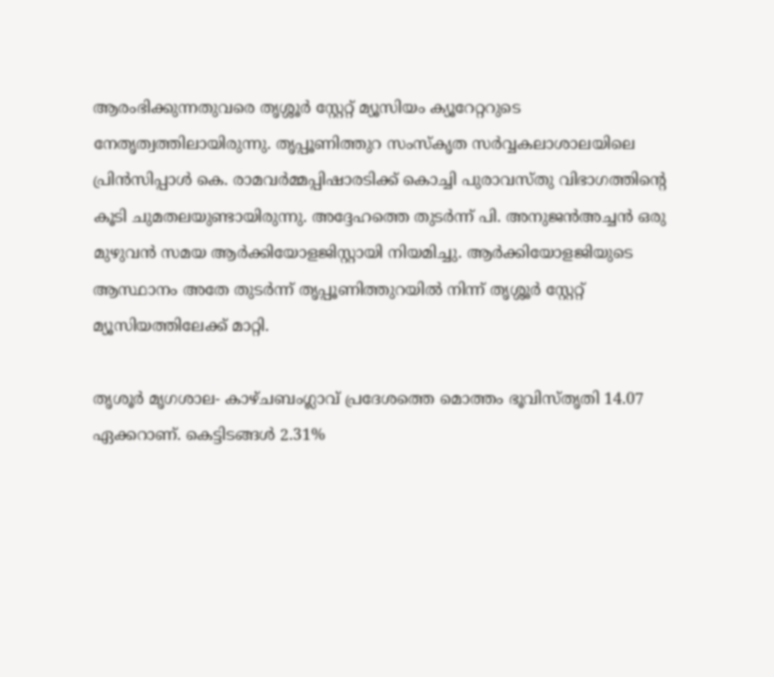ആരംഭിക്കുന്നതുവരെ തൃശ്ശൂർ സ്റ്റേറ്റ് മ്യൂസിയം ക്യൂറേറ്ററുടെ നേതൃത്വത്തിലായിരുന്നു. തൃപ്പൂണിത്തുറ സംസ്കൃത സർവ്വകലാശാലയിലെ പ്രിൻസിപ്പാൾ കെ. രാമവർമ്മപ്പിഷാരടിക്ക് കൊച്ചി പുരാവസ്തു വിഭാഗത്തിന്റെ കൂടി ചുമതലയുണ്ടായിരുന്നു. അദ്ദേഹത്തെ തുടർന്ന് പി. അനുജൻഅച്ചൻ ഒരു മുഴുവൻ സമയ ആർക്കിയോളജിസ്റ്റായി നിയമിച്ചു. ആർക്കിയോളജിയുടെ ആസ്ഥാനം അതേ തുടർന്ന് തൃപ്പൂണിത്തുറയിൽ നിന്ന് തൃശ്ശൂർ സ്റ്റേറ്റ് മ്യൂസിയത്തിലേക്ക് മാറ്റി.

തൃശൂർ മൃഗശാല- കാഴ്ചബംഗ്ലാവ് പ്രദേശത്തെ മൊത്തം ഭൂവിസ്തൃതി 14.07 ഏക്കറാണ്. കെട്ടിടങ്ങൾ 2.31%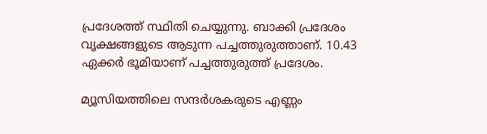പ്രദേശത്ത് സ്ഥിതി ചെയ്യുന്നു. ബാക്കി പ്രദേശം വൃക്ഷങ്ങളുടെ ആടുന്ന പച്ചത്തുരുത്താണ്. 10.43 ഏക്കർ ഭൂമിയാണ് പച്ചത്തുരുത്ത് പ്രദേശം.

മ്യൂസിയത്തിലെ സന്ദർശകരുടെ എണ്ണം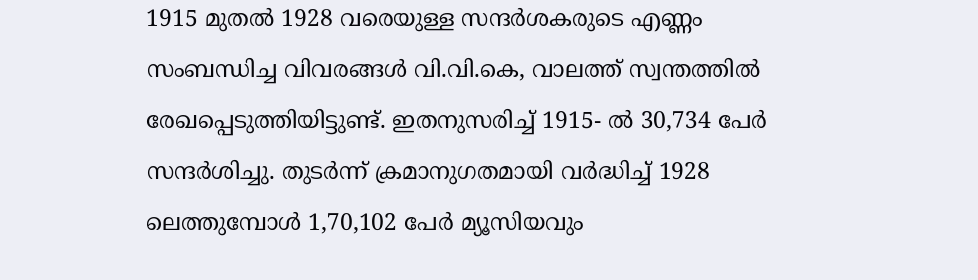1915 മുതൽ 1928 വരെയുള്ള സന്ദർശകരുടെ എണ്ണം സംബന്ധിച്ച വിവരങ്ങൾ വി.വി.കെ, വാലത്ത് സ്വന്തത്തിൽ രേഖപ്പെടുത്തിയിട്ടുണ്ട്. ഇതനുസരിച്ച് 1915- ൽ 30,734 പേർ സന്ദർശിച്ചു. തുടർന്ന് ക്രമാനുഗതമായി വർദ്ധിച്ച് 1928 ലെത്തുമ്പോൾ 1,70,102 പേർ മ്യൂസിയവും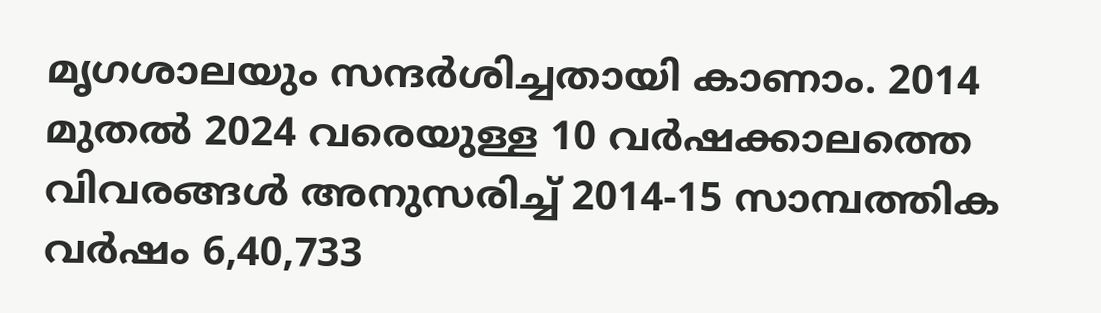മൃഗശാലയും സന്ദർശിച്ചതായി കാണാം. 2014 മുതൽ 2024 വരെയുള്ള 10 വർഷക്കാലത്തെ വിവരങ്ങൾ അനുസരിച്ച് 2014-15 സാമ്പത്തിക വർഷം 6,40,733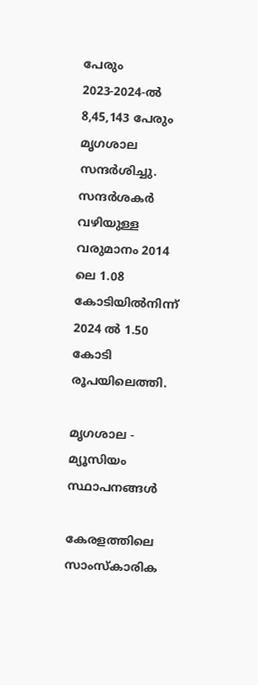പേരും 2023-2024-ൽ 8,45,143 പേരും മൃഗശാല സന്ദർശിച്ചു. സന്ദർശകർ വഴിയുള്ള വരുമാനം 2014 ലെ 1.08 കോടിയിൽനിന്ന് 2024 ൽ 1.50 കോടി രൂപയിലെത്തി.

മൃഗശാല - മ്യൂസിയം സ്ഥാപനങ്ങൾ

കേരളത്തിലെ സാംസ്കാരിക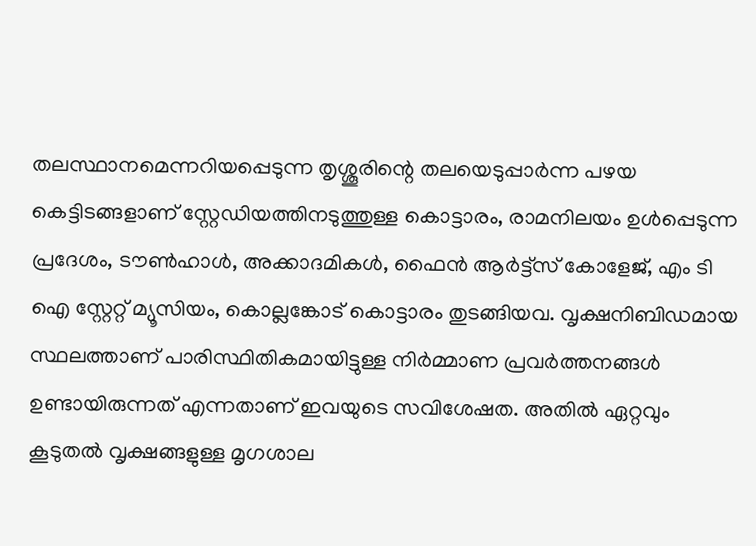തലസ്ഥാനമെന്നറിയപ്പെടുന്ന തൃശ്ശൂരിന്റെ തലയെടുപ്പാർന്ന പഴയ കെട്ടിടങ്ങളാണ് സ്റ്റേഡിയത്തിനടുത്തുള്ള കൊട്ടാരം, രാമനിലയം ഉൾപ്പെടുന്ന പ്രദേശം, ടൗൺഹാൾ, അക്കാദമികൾ, ഫൈൻ ആർട്ട്സ് കോളേജ്, എം ടി ഐ സ്റ്റേറ്റ് മ്യൂസിയം, കൊല്ലങ്കോട് കൊട്ടാരം തുടങ്ങിയവ. വൃക്ഷനിബിഡമായ സ്ഥലത്താണ് പാരിസ്ഥിതികമായിട്ടുള്ള നിർമ്മാണ പ്രവർത്തനങ്ങൾ ഉണ്ടായിരുന്നത് എന്നതാണ് ഇവയുടെ സവിശേഷത. അതിൽ ഏറ്റവും കൂടുതൽ വൃക്ഷങ്ങളുള്ള മൃഗശാല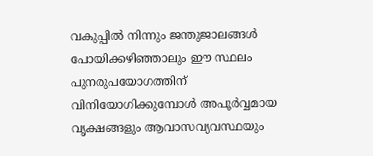വകുപ്പിൽ നിന്നും ജന്തുജാലങ്ങൾ പോയിക്കഴിഞ്ഞാലും ഈ സ്ഥലം പുനരുപയോഗത്തിന് വിനിയോഗിക്കുമ്പോൾ അപൂർവ്വമായ വൃക്ഷങ്ങളും ആവാസവ്യവസ്ഥയും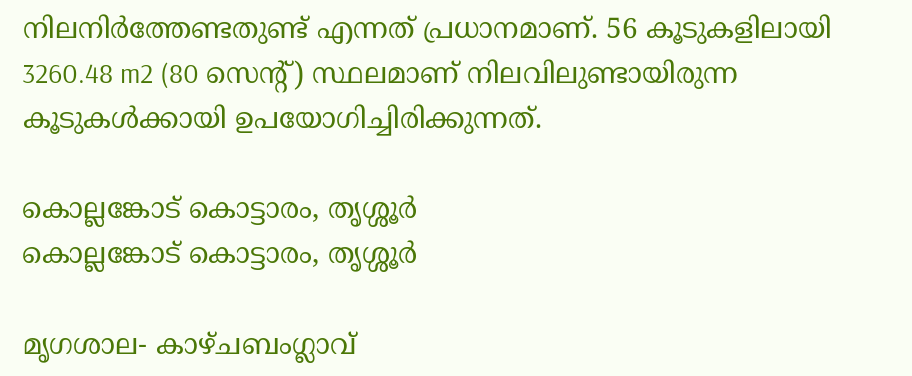നിലനിർത്തേണ്ടതുണ്ട് എന്നത് പ്രധാനമാണ്. 56 കൂടുകളിലായി 3260.48 m2 (80 സെന്റ്) സ്ഥലമാണ് നിലവിലുണ്ടായിരുന്ന കൂടുകൾക്കായി ഉപയോഗിച്ചിരിക്കുന്നത്.

കൊല്ലങ്കോട് കൊട്ടാരം, തൃശ്ശൂർ
കൊല്ലങ്കോട് കൊട്ടാരം, തൃശ്ശൂർ

മൃഗശാല- കാഴ്ചബംഗ്ലാവ്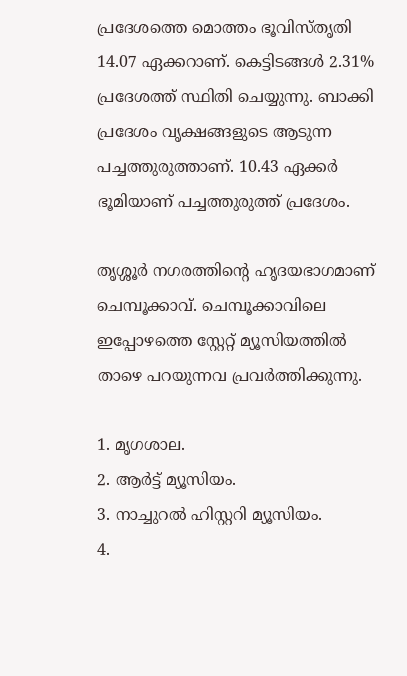പ്രദേശത്തെ മൊത്തം ഭൂവിസ്തൃതി 14.07 ഏക്കറാണ്. കെട്ടിടങ്ങൾ 2.31% പ്രദേശത്ത് സ്ഥിതി ചെയ്യുന്നു. ബാക്കി പ്രദേശം വൃക്ഷങ്ങളുടെ ആടുന്ന പച്ചത്തുരുത്താണ്. 10.43 ഏക്കർ ഭൂമിയാണ് പച്ചത്തുരുത്ത് പ്രദേശം.

തൃശ്ശൂർ നഗരത്തിന്റെ ഹൃദയഭാഗമാണ് ചെമ്പൂക്കാവ്. ചെമ്പൂക്കാവിലെ ഇപ്പോഴത്തെ സ്റ്റേറ്റ് മ്യൂസിയത്തിൽ താഴെ പറയുന്നവ പ്രവർത്തിക്കുന്നു.

1. മൃഗശാല.
2. ആർട്ട് മ്യൂസിയം.
3. നാച്ചുറൽ ഹിസ്റ്ററി മ്യൂസിയം.
4.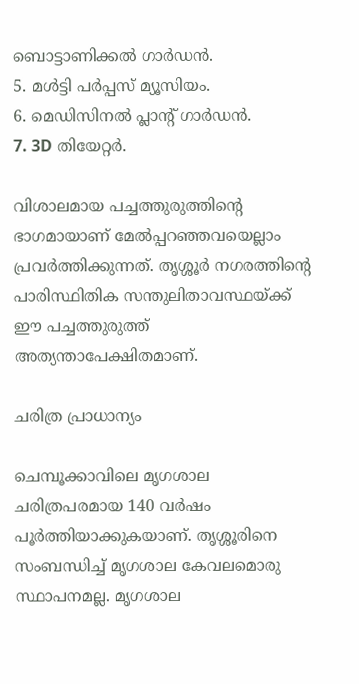ബൊട്ടാണിക്കൽ ഗാർഡൻ.
5. മൾട്ടി പർപ്പസ് മ്യൂസിയം.
6. മെഡിസിനൽ പ്ലാന്റ് ഗാർഡൻ.
7. 3D തിയേറ്റർ.

വിശാലമായ പച്ചത്തുരുത്തിന്റെ ഭാഗമായാണ് മേൽപ്പറഞ്ഞവയെല്ലാം പ്രവർത്തിക്കുന്നത്. തൃശ്ശൂർ നഗരത്തിന്റെ പാരിസ്ഥിതിക സന്തുലിതാവസ്ഥയ്ക്ക് ഈ പച്ചത്തുരുത്ത് അത്യന്താപേക്ഷിതമാണ്.

ചരിത്ര പ്രാധാന്യം

ചെമ്പൂക്കാവിലെ മൃഗശാല ചരിത്രപരമായ 140 വർഷം പൂർത്തിയാക്കുകയാണ്. തൃശ്ശൂരിനെ സംബന്ധിച്ച് മൃഗശാല കേവലമൊരു സ്ഥാപനമല്ല. മൃഗശാല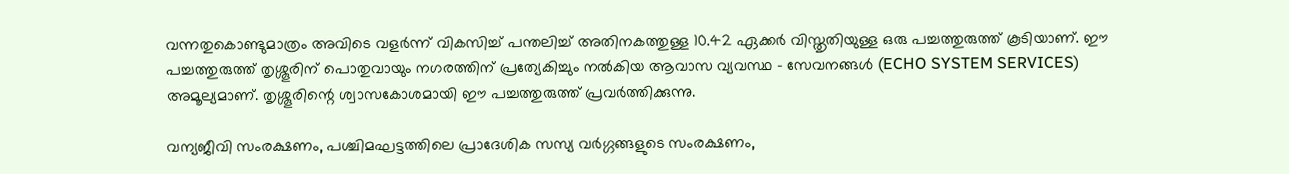വന്നതുകൊണ്ടുമാത്രം അവിടെ വളർന്ന് വികസിച്ച് പന്തലിച്ച് അതിനകത്തുള്ള 10.42 ഏക്കർ വിസ്തൃതിയുള്ള ഒരു പച്ചത്തുരുത്ത് കൂടിയാണ്. ഈ പച്ചത്തുരുത്ത് തൃശ്ശൂരിന് പൊതുവായും നഗരത്തിന് പ്രത്യേകിച്ചും നൽകിയ ആവാസ വ്യവസ്ഥ - സേവനങ്ങൾ (ECHO SYSTEM SERVICES) അമൂല്യമാണ്. തൃശ്ശൂരിന്റെ ശ്വാസകോശമായി ഈ പച്ചത്തുരുത്ത് പ്രവർത്തിക്കുന്നു.

വന്യജീവി സംരക്ഷണം, പശ്ചിമഘട്ടത്തിലെ പ്രാദേശിക സസ്യ വർഗ്ഗങ്ങളുടെ സംരക്ഷണം,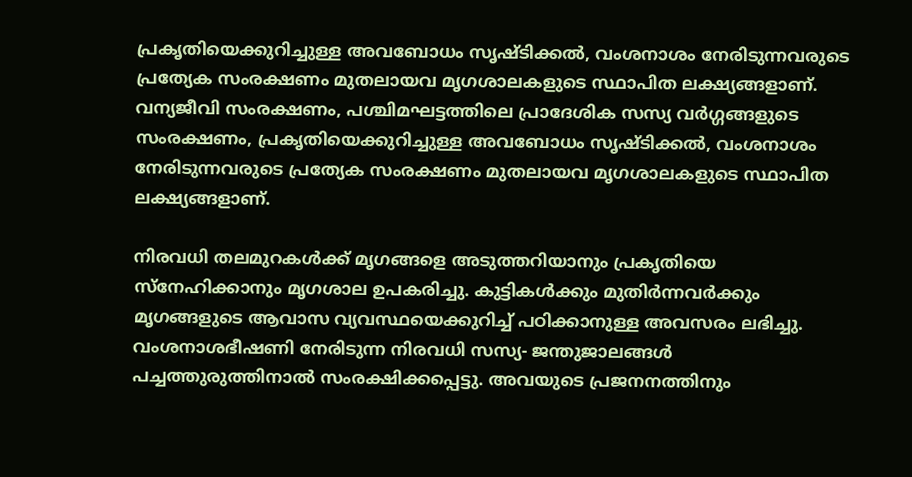പ്രകൃതിയെക്കുറിച്ചുള്ള അവബോധം സൃഷ്ടിക്കൽ, വംശനാശം നേരിടുന്നവരുടെ പ്രത്യേക സംരക്ഷണം മുതലായവ മൃഗശാലകളുടെ സ്ഥാപിത ലക്ഷ്യങ്ങളാണ്.
വന്യജീവി സംരക്ഷണം, പശ്ചിമഘട്ടത്തിലെ പ്രാദേശിക സസ്യ വർഗ്ഗങ്ങളുടെ സംരക്ഷണം, പ്രകൃതിയെക്കുറിച്ചുള്ള അവബോധം സൃഷ്ടിക്കൽ, വംശനാശം നേരിടുന്നവരുടെ പ്രത്യേക സംരക്ഷണം മുതലായവ മൃഗശാലകളുടെ സ്ഥാപിത ലക്ഷ്യങ്ങളാണ്.

നിരവധി തലമുറകൾക്ക് മൃഗങ്ങളെ അടുത്തറിയാനും പ്രകൃതിയെ സ്നേഹിക്കാനും മൃഗശാല ഉപകരിച്ചു. കുട്ടികൾക്കും മുതിർന്നവർക്കും മൃഗങ്ങളുടെ ആവാസ വ്യവസ്ഥയെക്കുറിച്ച് പഠിക്കാനുള്ള അവസരം ലഭിച്ചു. വംശനാശഭീഷണി നേരിടുന്ന നിരവധി സസ്യ- ജന്തുജാലങ്ങൾ പച്ചത്തുരുത്തിനാൽ സംരക്ഷിക്കപ്പെട്ടു. അവയുടെ പ്രജനനത്തിനും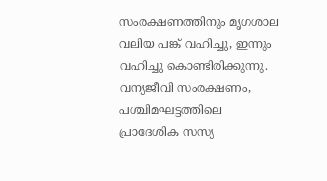സംരക്ഷണത്തിനും മൃഗശാല വലിയ പങ്ക് വഹിച്ചു, ഇന്നും വഹിച്ചു കൊണ്ടിരിക്കുന്നു. വന്യജീവി സംരക്ഷണം, പശ്ചിമഘട്ടത്തിലെ പ്രാദേശിക സസ്യ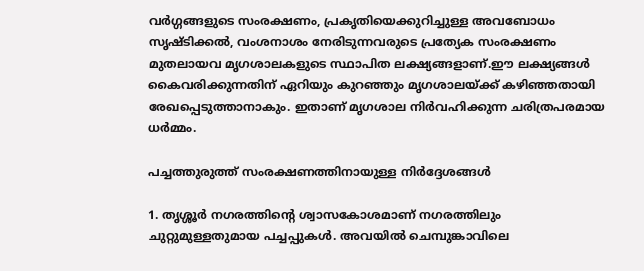വർഗ്ഗങ്ങളുടെ സംരക്ഷണം, പ്രകൃതിയെക്കുറിച്ചുള്ള അവബോധം സൃഷ്ടിക്കൽ, വംശനാശം നേരിടുന്നവരുടെ പ്രത്യേക സംരക്ഷണം മുതലായവ മൃഗശാലകളുടെ സ്ഥാപിത ലക്ഷ്യങ്ങളാണ്.ഈ ലക്ഷ്യങ്ങൾ കൈവരിക്കുന്നതിന് ഏറിയും കുറഞ്ഞും മൃഗശാലയ്ക്ക് കഴിഞ്ഞതായി രേഖപ്പെടുത്താനാകും. ഇതാണ് മൃഗശാല നിർവഹിക്കുന്ന ചരിത്രപരമായ ധർമ്മം.

പച്ചത്തുരുത്ത് സംരക്ഷണത്തിനായുള്ള നിർദ്ദേശങ്ങൾ

1. തൃശ്ശൂർ നഗരത്തിന്റെ ശ്വാസകോശമാണ് നഗരത്തിലും ചുറ്റുമുള്ളതുമായ പച്ചപ്പുകൾ. അവയിൽ ചെമ്പുങ്കാവിലെ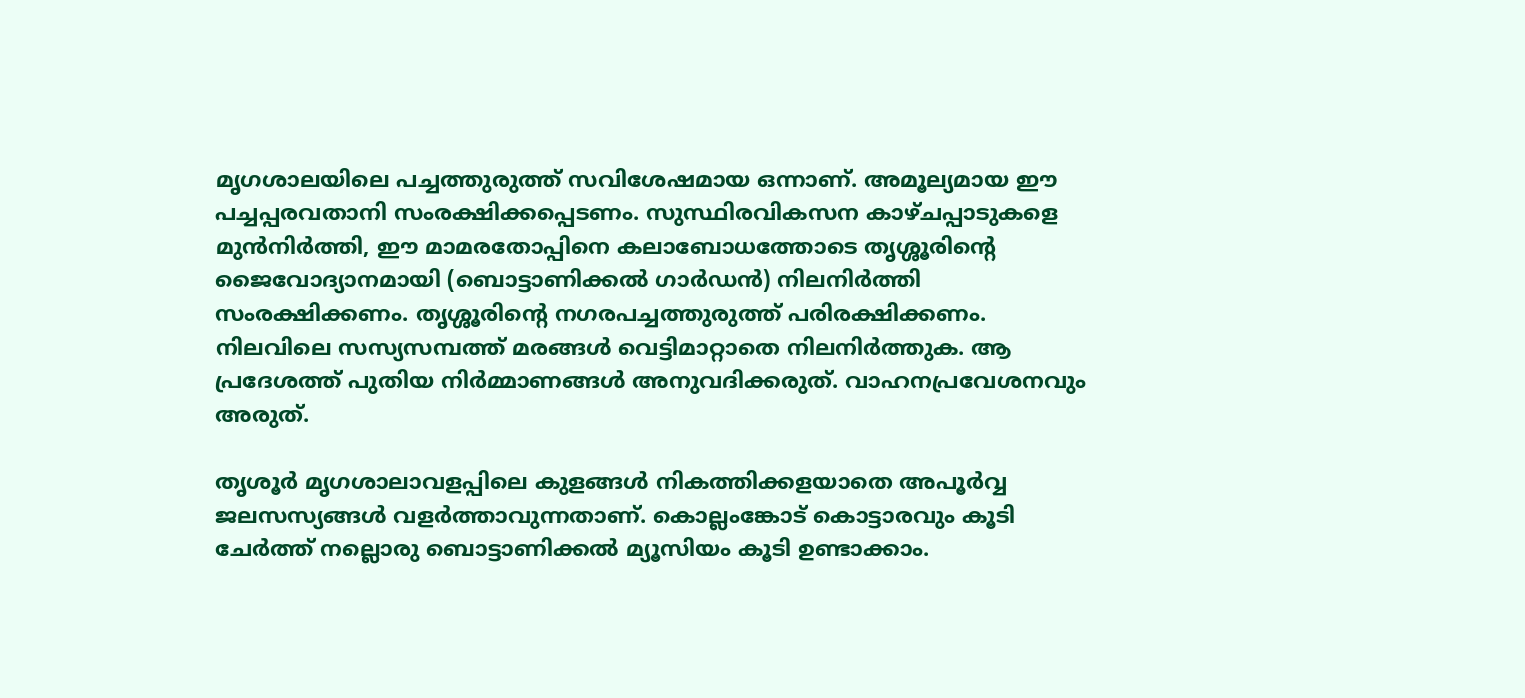മൃഗശാലയിലെ പച്ചത്തുരുത്ത് സവിശേഷമായ ഒന്നാണ്. അമൂല്യമായ ഈ പച്ചപ്പരവതാനി സംരക്ഷിക്കപ്പെടണം. സുസ്ഥിരവികസന കാഴ്ചപ്പാടുകളെ മുൻനിർത്തി, ഈ മാമരതോപ്പിനെ കലാബോധത്തോടെ തൃശ്ശൂരിന്റെ ജൈവോദ്യാനമായി (ബൊട്ടാണിക്കൽ ഗാർഡൻ) നിലനിർത്തി സംരക്ഷിക്കണം. തൃശ്ശൂരിന്റെ നഗരപച്ചത്തുരുത്ത് പരിരക്ഷിക്കണം. നിലവിലെ സസ്യസമ്പത്ത് മരങ്ങൾ വെട്ടിമാറ്റാതെ നിലനിർത്തുക. ആ പ്രദേശത്ത് പുതിയ നിർമ്മാണങ്ങൾ അനുവദിക്കരുത്. വാഹനപ്രവേശനവും അരുത്.

തൃശൂർ മൃഗശാലാവളപ്പിലെ കുളങ്ങൾ നികത്തിക്കളയാതെ അപൂർവ്വ ജലസസ്യങ്ങൾ വളർത്താവുന്നതാണ്. കൊല്ലംങ്കോട് കൊട്ടാരവും കൂടി ചേർത്ത് നല്ലൊരു ബൊട്ടാണിക്കൽ മ്യൂസിയം കൂടി ഉണ്ടാക്കാം.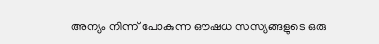അന്യം നിന്ന് പോകുന്ന ഔഷധ സസ്യങ്ങളുടെ ഒരു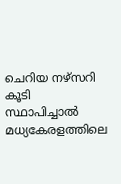ചെറിയ നഴ്‌സറി കൂടി സ്ഥാപിച്ചാൽ മധ്യകേരളത്തിലെ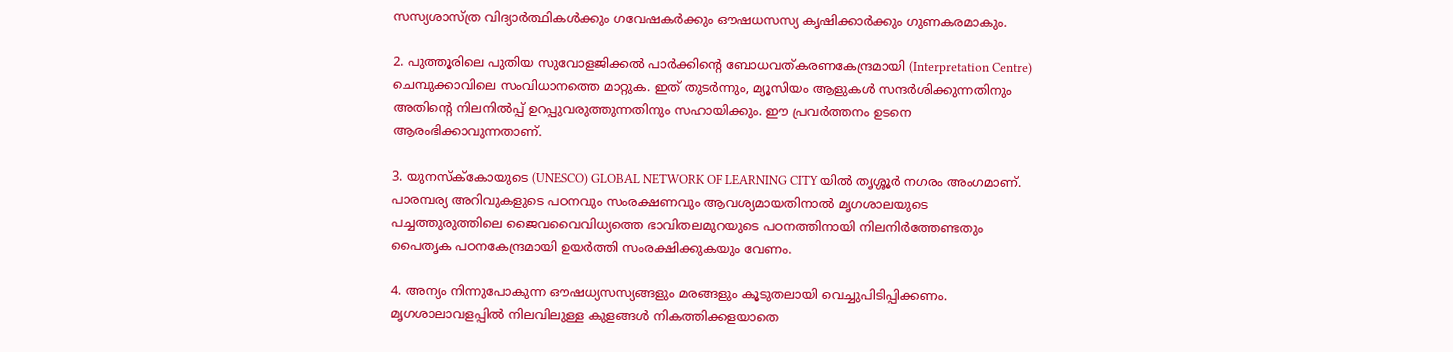സസ്യശാസ്ത്ര വിദ്യാർത്ഥികൾക്കും ഗവേഷകർക്കും ഔഷധസസ്യ കൃഷിക്കാർക്കും ഗുണകരമാകും.

2. പുത്തൂരിലെ പുതിയ സുവോളജിക്കൽ പാർക്കിന്റെ ബോധവത്കരണകേന്ദ്രമായി (Interpretation Centre) ചെമ്പുക്കാവിലെ സംവിധാനത്തെ മാറ്റുക. ഇത് തുടർന്നും, മ്യൂസിയം ആളുകൾ സന്ദർശിക്കുന്നതിനും അതിന്റെ നിലനിൽപ്പ് ഉറപ്പുവരുത്തുന്നതിനും സഹായിക്കും. ഈ പ്രവർത്തനം ഉടനെ ആരംഭിക്കാവുന്നതാണ്.

3. യുനസ്ക്‌കോയുടെ (UNESCO) GLOBAL NETWORK OF LEARNING CITY യിൽ തൃശ്ശൂർ നഗരം അംഗമാണ്. പാരമ്പര്യ അറിവുകളുടെ പഠനവും സംരക്ഷണവും ആവശ്യമായതിനാൽ മൃഗശാലയുടെ പച്ചത്തുരുത്തിലെ ജൈവവൈവിധ്യത്തെ ഭാവിതലമുറയുടെ പഠനത്തിനായി നിലനിർത്തേണ്ടതും പൈതൃക പഠനകേന്ദ്രമായി ഉയർത്തി സംരക്ഷിക്കുകയും വേണം.

4. അന്യം നിന്നുപോകുന്ന ഔഷധ്യസസ്യങ്ങളും മരങ്ങളും കൂടുതലായി വെച്ചുപിടിപ്പിക്കണം. മൃഗശാലാവളപ്പിൽ നിലവിലുള്ള കുളങ്ങൾ നികത്തിക്കളയാതെ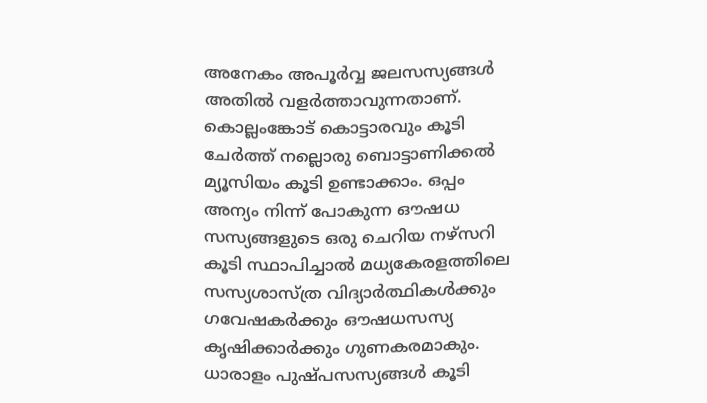അനേകം അപൂർവ്വ ജലസസ്യങ്ങൾ അതിൽ വളർത്താവുന്നതാണ്. കൊല്ലംങ്കോട് കൊട്ടാരവും കൂടി ചേർത്ത് നല്ലൊരു ബൊട്ടാണിക്കൽ മ്യൂസിയം കൂടി ഉണ്ടാക്കാം. ഒപ്പം അന്യം നിന്ന് പോകുന്ന ഔഷധ സസ്യങ്ങളുടെ ഒരു ചെറിയ നഴ്‌സറി കൂടി സ്ഥാപിച്ചാൽ മധ്യകേരളത്തിലെ സസ്യശാസ്ത്ര വിദ്യാർത്ഥികൾക്കും ഗവേഷകർക്കും ഔഷധസസ്യ കൃഷിക്കാർക്കും ഗുണകരമാകും. ധാരാളം പുഷ്‌പസസ്യങ്ങൾ കൂടി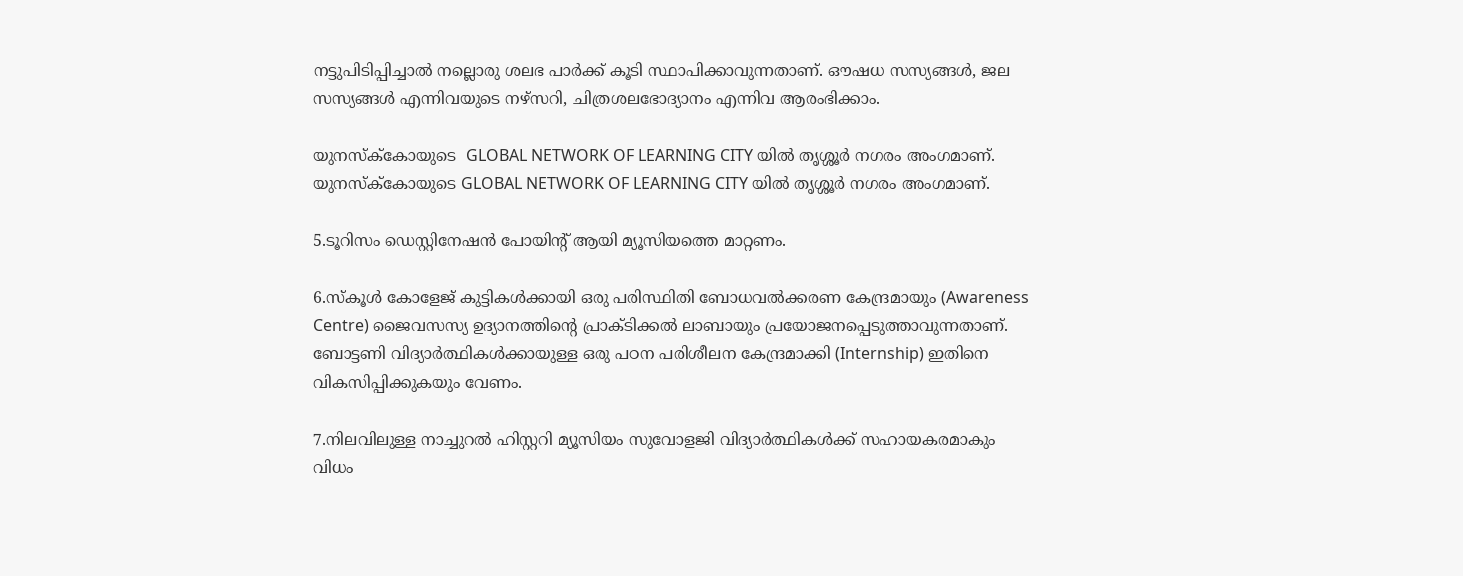നട്ടുപിടിപ്പിച്ചാൽ നല്ലൊരു ശലഭ പാർക്ക് കൂടി സ്ഥാപിക്കാവുന്നതാണ്. ഔഷധ സസ്യങ്ങൾ, ജല സസ്യങ്ങൾ എന്നിവയുടെ നഴ്‌സറി, ചിത്രശലഭോദ്യാനം എന്നിവ ആരംഭിക്കാം.

യുനസ്ക്‌കോയുടെ  GLOBAL NETWORK OF LEARNING CITY യിൽ തൃശ്ശൂർ നഗരം അംഗമാണ്.
യുനസ്ക്‌കോയുടെ GLOBAL NETWORK OF LEARNING CITY യിൽ തൃശ്ശൂർ നഗരം അംഗമാണ്.

5.ടൂറിസം ഡെസ്റ്റിനേഷൻ പോയിന്റ് ആയി മ്യൂസിയത്തെ മാറ്റണം.

6.സ്‌കൂൾ കോളേജ് കുട്ടികൾക്കായി ഒരു പരിസ്ഥിതി ബോധവൽക്കരണ കേന്ദ്രമായും (Awareness Centre) ജൈവസസ്യ ഉദ്യാനത്തിന്റെ പ്രാക്‌ടിക്കൽ ലാബായും പ്രയോജനപ്പെടുത്താവുന്നതാണ്. ബോട്ടണി വിദ്യാർത്ഥികൾക്കായുള്ള ഒരു പഠന പരിശീലന കേന്ദ്രമാക്കി (Internship) ഇതിനെ വികസിപ്പിക്കുകയും വേണം.

7.നിലവിലുള്ള നാച്ചുറൽ ഹിസ്റ്ററി മ്യൂസിയം സുവോളജി വിദ്യാർത്ഥികൾക്ക് സഹായകരമാകും വിധം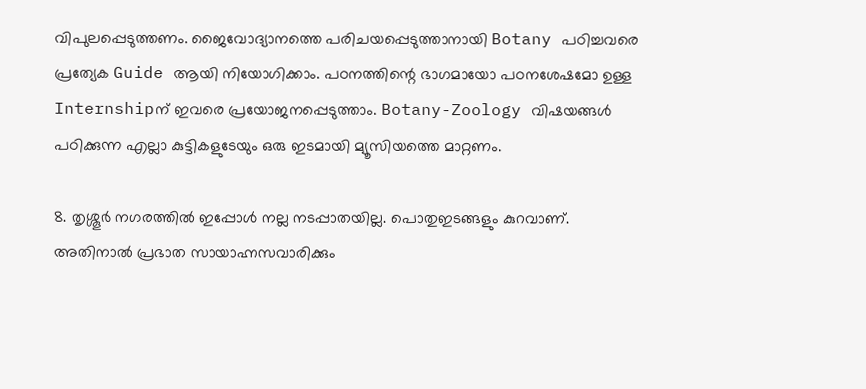വിപുലപ്പെടുത്തണം. ജൈവോദ്യാനത്തെ പരിചയപ്പെടുത്താനായി Botany പഠിച്ചവരെ പ്രത്യേക Guide ആയി നിയോഗിക്കാം. പഠനത്തിന്റെ ഭാഗമായോ പഠനശേഷമോ ഉള്ള Internshipന് ഇവരെ പ്രയോജനപ്പെടുത്താം. Botany-Zoology വിഷയങ്ങൾ പഠിക്കുന്ന എല്ലാ കുട്ടികളുടേയും ഒരു ഇടമായി മ്യൂസിയത്തെ മാറ്റണം.

8. തൃശ്ശൂർ നഗരത്തിൽ ഇപ്പോൾ നല്ല നടപ്പാതയില്ല. പൊതുഇടങ്ങളും കുറവാണ്. അതിനാൽ പ്രഭാത സായാഹ്നസവാരിക്കും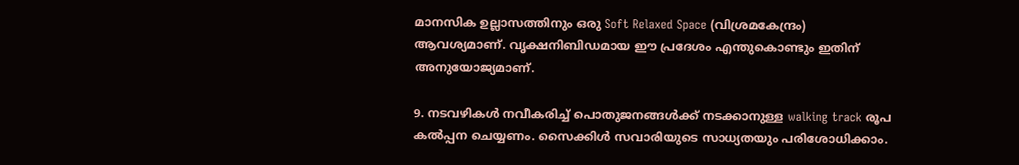മാനസിക ഉല്ലാസത്തിനും ഒരു Soft Relaxed Space (വിശ്രമകേന്ദ്രം) ആവശ്യമാണ്. വൃക്ഷനിബിഡമായ ഈ പ്രദേശം എന്തുകൊണ്ടും ഇതിന് അനുയോജ്യമാണ്.

9. നടവഴികൾ നവീകരിച്ച് പൊതുജനങ്ങൾക്ക് നടക്കാനുള്ള walking track രൂപ കൽപ്പന ചെയ്യണം. സൈക്കിൾ സവാരിയുടെ സാധ്യതയും പരിശോധിക്കാം.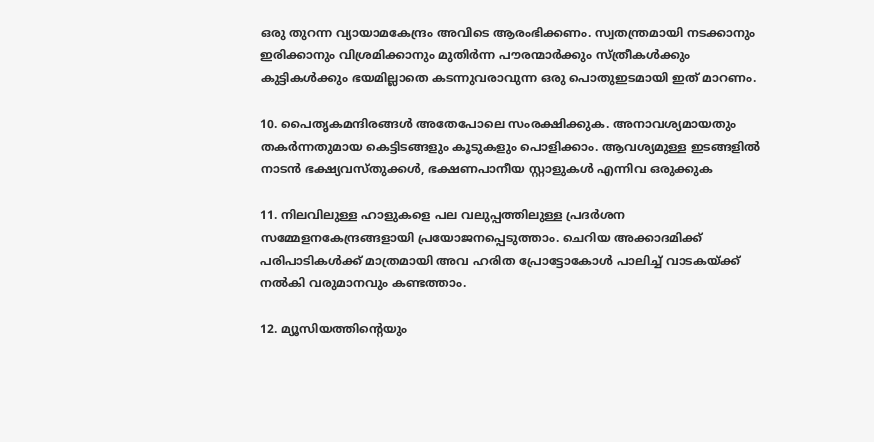ഒരു തുറന്ന വ്യായാമകേന്ദ്രം അവിടെ ആരംഭിക്കണം. സ്വതന്ത്രമായി നടക്കാനും ഇരിക്കാനും വിശ്രമിക്കാനും മുതിർന്ന പൗരന്മാർക്കും സ്ത്രീകൾക്കും കുട്ടികൾക്കും ഭയമില്ലാതെ കടന്നുവരാവുന്ന ഒരു പൊതുഇടമായി ഇത് മാറണം.

10. പൈതൃകമന്ദിരങ്ങൾ അതേപോലെ സംരക്ഷിക്കുക. അനാവശ്യമായതും തകർന്നതുമായ കെട്ടിടങ്ങളും കൂടുകളും പൊളിക്കാം. ആവശ്യമുള്ള ഇടങ്ങളിൽ നാടൻ ഭക്ഷ്യവസ്‌തുക്കൾ, ഭക്ഷണപാനീയ സ്റ്റാളുകൾ എന്നിവ ഒരുക്കുക

11. നിലവിലുള്ള ഹാളുകളെ പല വലുപ്പത്തിലുള്ള പ്രദർശന സമ്മേളനകേന്ദ്രങ്ങളായി പ്രയോജനപ്പെടുത്താം. ചെറിയ അക്കാദമിക്ക് പരിപാടികൾക്ക് മാത്രമായി അവ ഹരിത പ്രോട്ടോകോൾ പാലിച്ച് വാടകയ്ക്ക് നൽകി വരുമാനവും കണ്ടത്താം.

12. മ്യൂസിയത്തിന്റെയും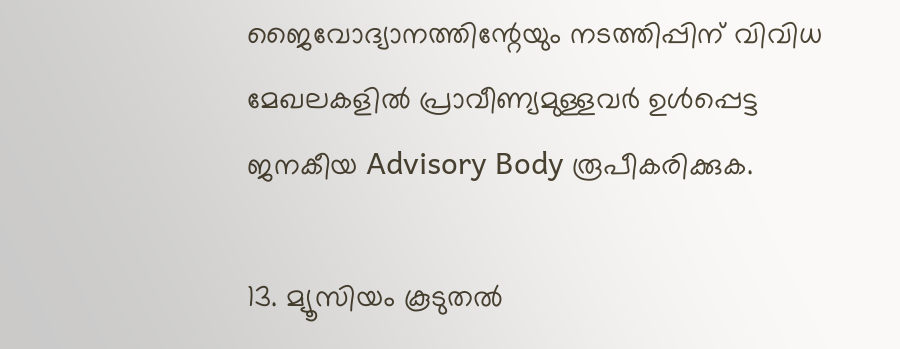ജൈവോദ്യാനത്തിന്റേയും നടത്തിപ്പിന് വിവിധ മേഖലകളിൽ പ്രാവീണ്യമുള്ളവർ ഉൾപ്പെട്ട ജനകീയ Advisory Body രൂപീകരിക്കുക.

13. മ്യൂസിയം കൂടുതൽ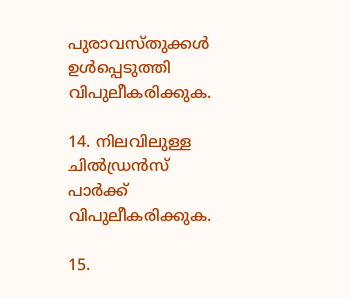പുരാവസ്‌തുക്കൾ ഉൾപ്പെടുത്തി വിപുലീകരിക്കുക.

14. നിലവിലുള്ള ചിൽഡ്രൻസ് പാർക്ക് വിപുലീകരിക്കുക.

15.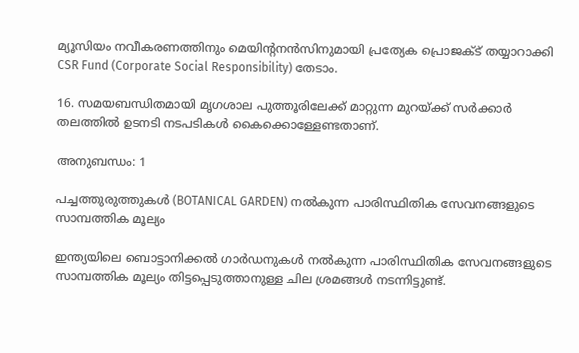മ്യൂസിയം നവീകരണത്തിനും മെയിന്റനൻസിനുമായി പ്രത്യേക പ്രൊജക്ട് തയ്യാറാക്കി CSR Fund (Corporate Social Responsibility) തേടാം.

16. സമയബന്ധിതമായി മൃഗശാല പുത്തൂരിലേക്ക് മാറ്റുന്ന മുറയ്ക്ക് സർക്കാർ തലത്തിൽ ഉടനടി നടപടികൾ കൈക്കൊള്ളേണ്ടതാണ്.

അനുബന്ധം: 1

പച്ചത്തുരുത്തുകൾ (BOTANICAL GARDEN) നൽകുന്ന പാരിസ്ഥിതിക സേവനങ്ങളുടെ സാമ്പത്തിക മൂല്യം

ഇന്ത്യയിലെ ബൊട്ടാനിക്കൽ ഗാർഡനുകൾ നൽകുന്ന പാരിസ്ഥിതിക സേവനങ്ങളുടെ സാമ്പത്തിക മൂല്യം തിട്ടപ്പെടുത്താനുള്ള ചില ശ്രമങ്ങൾ നടന്നിട്ടുണ്ട്.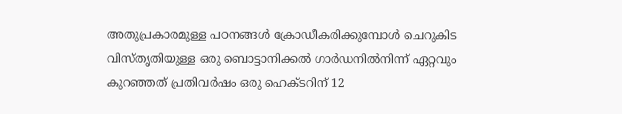അതുപ്രകാരമുള്ള പഠനങ്ങൾ ക്രോഡീകരിക്കുമ്പോൾ ചെറുകിട വിസ്‌തൃതിയുള്ള ഒരു ബൊട്ടാനിക്കൽ ഗാർഡനിൽനിന്ന് ഏറ്റവും കുറഞ്ഞത് പ്രതിവർഷം ഒരു ഹെക്ടറിന് 12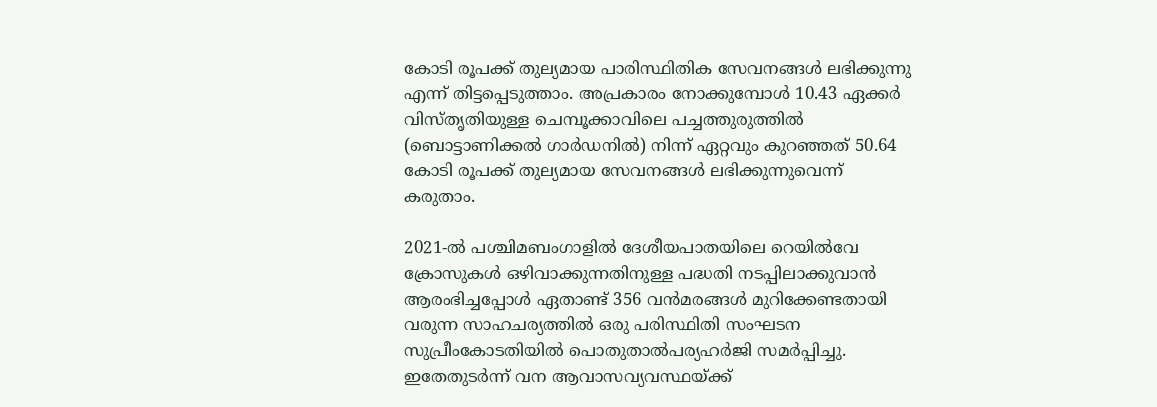കോടി രൂപക്ക് തുല്യമായ പാരിസ്ഥിതിക സേവനങ്ങൾ ലഭിക്കുന്നു എന്ന് തിട്ടപ്പെടുത്താം. അപ്രകാരം നോക്കുമ്പോൾ 10.43 ഏക്കർ വിസ്തൃതിയുള്ള ചെമ്പൂക്കാവിലെ പച്ചത്തുരുത്തിൽ (ബൊട്ടാണിക്കൽ ഗാർഡനിൽ) നിന്ന് ഏറ്റവും കുറഞ്ഞത് 50.64 കോടി രൂപക്ക് തുല്യമായ സേവനങ്ങൾ ലഭിക്കുന്നുവെന്ന് കരുതാം.

2021-ൽ പശ്ചിമബംഗാളിൽ ദേശീയപാതയിലെ റെയിൽവേ ക്രോസുകൾ ഒഴിവാക്കുന്നതിനുള്ള പദ്ധതി നടപ്പിലാക്കുവാൻ ആരംഭിച്ചപ്പോൾ ഏതാണ്ട് 356 വൻമരങ്ങൾ മുറിക്കേണ്ടതായി വരുന്ന സാഹചര്യത്തിൽ ഒരു പരിസ്ഥിതി സംഘടന സുപ്രീംകോടതിയിൽ പൊതുതാൽപര്യഹർജി സമർപ്പിച്ചു. ഇതേതുടർന്ന് വന ആവാസവ്യവസ്ഥയ്ക്ക്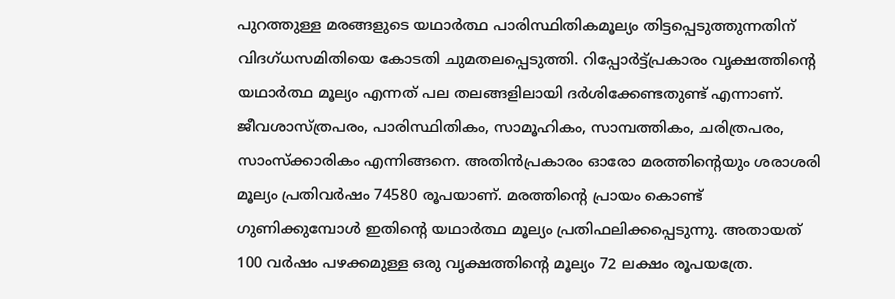പുറത്തുള്ള മരങ്ങളുടെ യഥാർത്ഥ പാരിസ്ഥിതികമൂല്യം തിട്ടപ്പെടുത്തുന്നതിന് വിദഗ്‌ധസമിതിയെ കോടതി ചുമതലപ്പെടുത്തി. റിപ്പോർട്ട്പ്രകാരം വൃക്ഷത്തിന്റെ യഥാർത്ഥ മൂല്യം എന്നത് പല തലങ്ങളിലായി ദർശിക്കേണ്ടതുണ്ട് എന്നാണ്. ജീവശാസ്ത്രപരം, പാരിസ്ഥിതികം, സാമൂഹികം, സാമ്പത്തികം, ചരിത്രപരം, സാംസ്ക്കാരികം എന്നിങ്ങനെ. അതിൻപ്രകാരം ഓരോ മരത്തിന്റെയും ശരാശരി മൂല്യം പ്രതിവർഷം 74580 രൂപയാണ്. മരത്തിന്റെ പ്രായം കൊണ്ട് ഗുണിക്കുമ്പോൾ ഇതിന്റെ യഥാർത്ഥ മൂല്യം പ്രതിഫലിക്കപ്പെടുന്നു. അതായത് 100 വർഷം പഴക്കമുള്ള ഒരു വൃക്ഷത്തിന്റെ മൂല്യം 72 ലക്ഷം രൂപയത്രേ.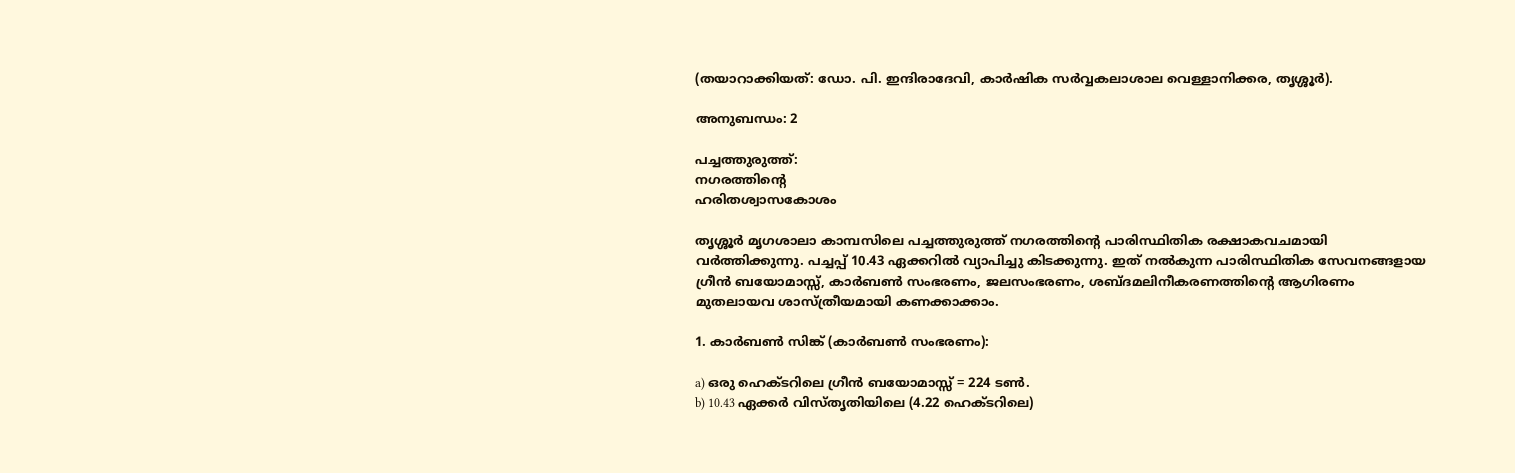(തയാറാക്കിയത്: ഡോ. പി. ഇന്ദിരാദേവി, കാർഷിക സർവ്വകലാശാല വെള്ളാനിക്കര, തൃശ്ശൂർ).

അനുബന്ധം: 2

പച്ചത്തുരുത്ത്:
നഗരത്തിന്റെ
ഹരിതശ്വാസകോശം

തൃശ്ശൂർ മൃഗശാലാ കാമ്പസിലെ പച്ചത്തുരുത്ത് നഗരത്തിന്റെ പാരിസ്ഥിതിക രക്ഷാകവചമായി വർത്തിക്കുന്നു. പച്ചപ്പ് 10.43 ഏക്കറിൽ വ്യാപിച്ചു കിടക്കുന്നു. ഇത് നൽകുന്ന പാരിസ്ഥിതിക സേവനങ്ങളായ ഗ്രീൻ ബയോമാസ്സ്, കാർബൺ സംഭരണം, ജലസംഭരണം, ശബ്ദമലിനീകരണത്തിൻ്റെ ആഗിരണം മുതലായവ ശാസ്ത്രീയമായി കണക്കാക്കാം.

1. കാർബൺ സിങ്ക് (കാർബൺ സംഭരണം):

a) ഒരു ഹെക്ടറിലെ ഗ്രീൻ ബയോമാസ്സ് = 224 ടൺ.
b) 10.43 ഏക്കർ വിസ്തൃതിയിലെ (4.22 ഹെക്‌ടറിലെ)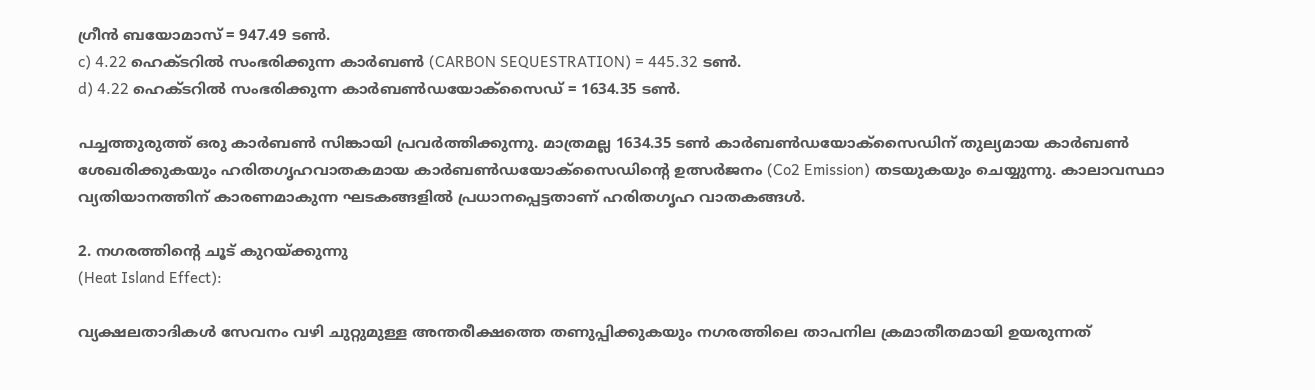ഗ്രീൻ ബയോമാസ് = 947.49 ടൺ.
c) 4.22 ഹെക്ടറിൽ സംഭരിക്കുന്ന കാർബൺ (CARBON SEQUESTRATION) = 445.32 ടൺ.
d) 4.22 ഹെക്ടറിൽ സംഭരിക്കുന്ന കാർബൺഡയോക്സൈഡ് = 1634.35 ടൺ.

പച്ചത്തുരുത്ത് ഒരു കാർബൺ സിങ്കായി പ്രവർത്തിക്കുന്നു. മാത്രമല്ല 1634.35 ടൺ കാർബൺഡയോക്സൈഡിന് തുല്യമായ കാർബൺ ശേഖരിക്കുകയും ഹരിതഗൃഹവാതകമായ കാർബൺഡയോക്സൈഡിന്റെ ഉത്സർജനം (Co2 Emission) തടയുകയും ചെയ്യുന്നു. കാലാവസ്ഥാ വ്യതിയാനത്തിന് കാരണമാകുന്ന ഘടകങ്ങളിൽ പ്രധാനപ്പെട്ടതാണ് ഹരിതഗൃഹ വാതകങ്ങൾ.

2. നഗരത്തിന്റെ ചൂട് കുറയ്ക്കുന്നു
(Heat Island Effect):

വ്യക്ഷലതാദികൾ സേവനം വഴി ചുറ്റുമുള്ള അന്തരീക്ഷത്തെ തണുപ്പിക്കുകയും നഗരത്തിലെ താപനില ക്രമാതീതമായി ഉയരുന്നത്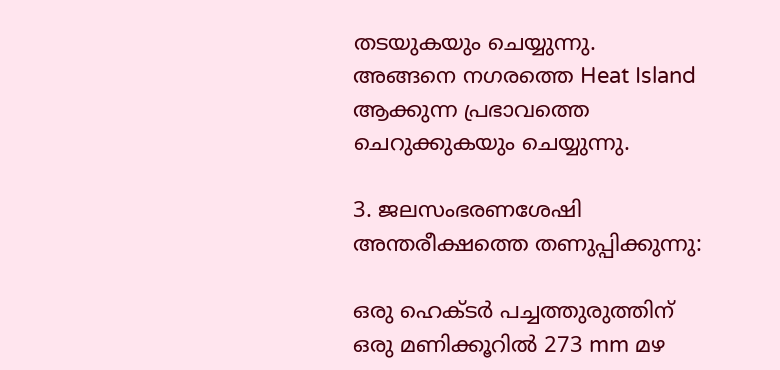തടയുകയും ചെയ്യുന്നു. അങ്ങനെ നഗരത്തെ Heat Island ആക്കുന്ന പ്രഭാവത്തെ ചെറുക്കുകയും ചെയ്യുന്നു.

3. ജലസംഭരണശേഷി
അന്തരീക്ഷത്തെ തണുപ്പിക്കുന്നു:

ഒരു ഹെക്ടർ പച്ചത്തുരുത്തിന് ഒരു മണിക്കൂറിൽ 273 mm മഴ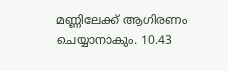മണ്ണിലേക്ക് ആഗിരണം ചെയ്യാനാകും. 10.43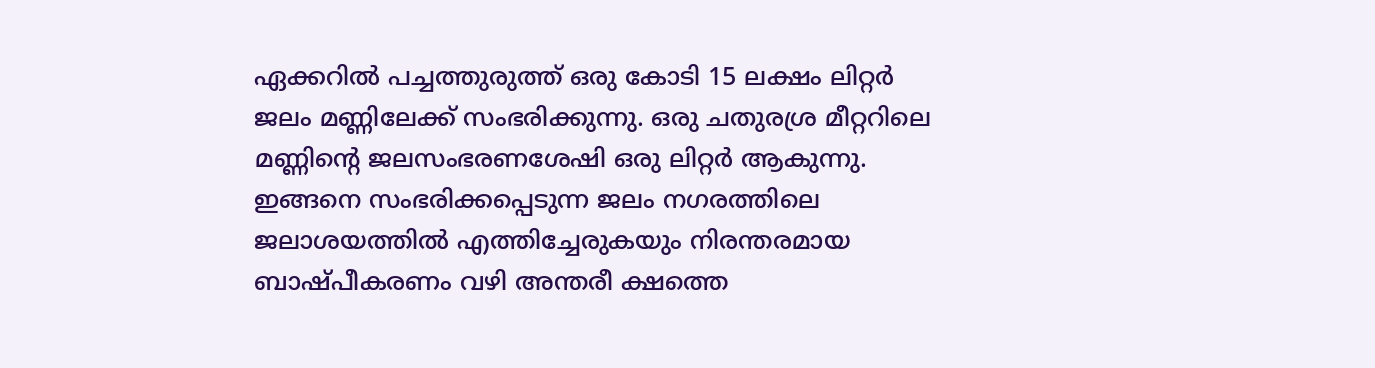ഏക്കറിൽ പച്ചത്തുരുത്ത് ഒരു കോടി 15 ലക്ഷം ലിറ്റർ ജലം മണ്ണിലേക്ക് സംഭരിക്കുന്നു. ഒരു ചതുരശ്ര മീറ്ററിലെ മണ്ണിന്റെ ജലസംഭരണശേഷി ഒരു ലിറ്റർ ആകുന്നു. ഇങ്ങനെ സംഭരിക്കപ്പെടുന്ന ജലം നഗരത്തിലെ ജലാശയത്തിൽ എത്തിച്ചേരുകയും നിരന്തരമായ ബാഷ്‌പീകരണം വഴി അന്തരീ ക്ഷത്തെ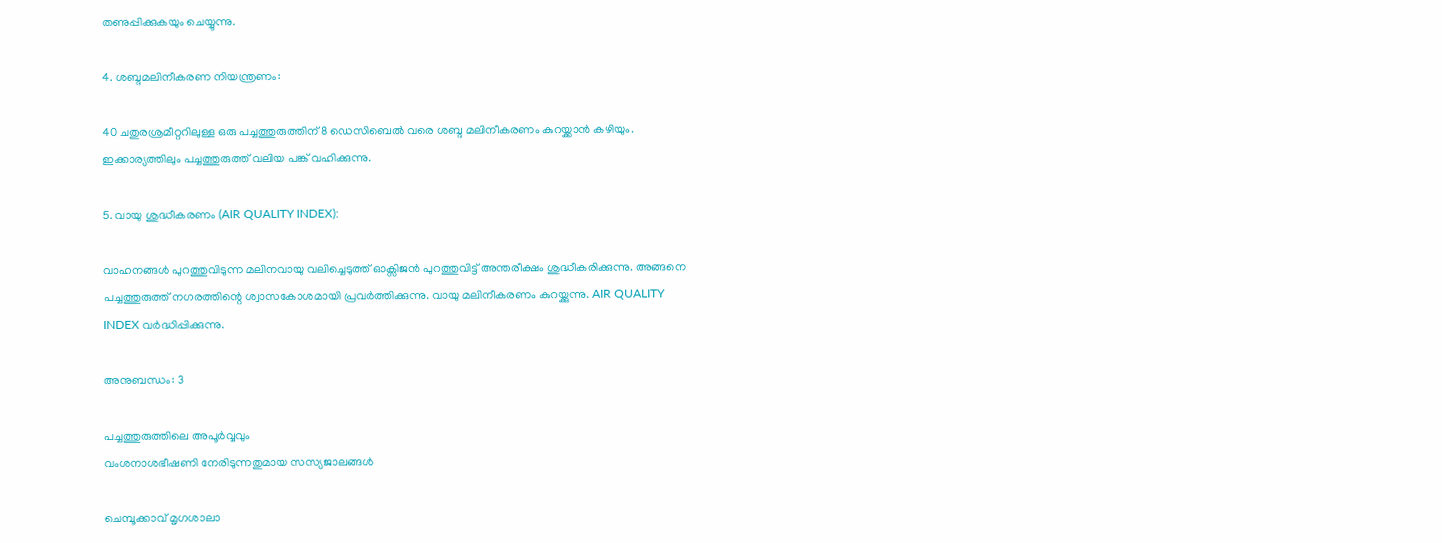തണുപ്പിക്കുകയും ചെയ്യുന്നു.

4. ശബ്ദമലിനീകരണ നിയന്ത്രണം:

40 ചതുരശ്രമീറ്ററിലുള്ള ഒരു പച്ചത്തുരുത്തിന് 8 ഡെസിബെൽ വരെ ശബ്ദ മലിനീകരണം കുറയ്ക്കാൻ കഴിയും. ഇക്കാര്യത്തിലും പച്ചത്തുരുത്ത് വലിയ പങ്ക് വഹിക്കുന്നു.

5. വായു ശുദ്ധീകരണം (AIR QUALITY INDEX):

വാഹനങ്ങൾ പുറത്തുവിടുന്ന മലിനവായു വലിച്ചെടുത്ത് ഓക്സിജൻ പുറത്തുവിട്ട് അന്തരീക്ഷം ശുദ്ധീകരിക്കുന്നു. അങ്ങനെ പച്ചത്തുരുത്ത് നഗരത്തിന്റെ ശ്വാസകോശമായി പ്രവർത്തിക്കുന്നു. വായു മലിനീകരണം കുറയ്ക്കുന്നു. AIR QUALITY INDEX വർദ്ധിപ്പിക്കുന്നു.

അനുബന്ധം: 3

പച്ചത്തുരുത്തിലെ അപൂർവ്വവും
വംശനാശഭീഷണി നേരിടുന്നതുമായ സസ്യജാലങ്ങൾ

ചെമ്പൂക്കാവ് മൃഗശാലാ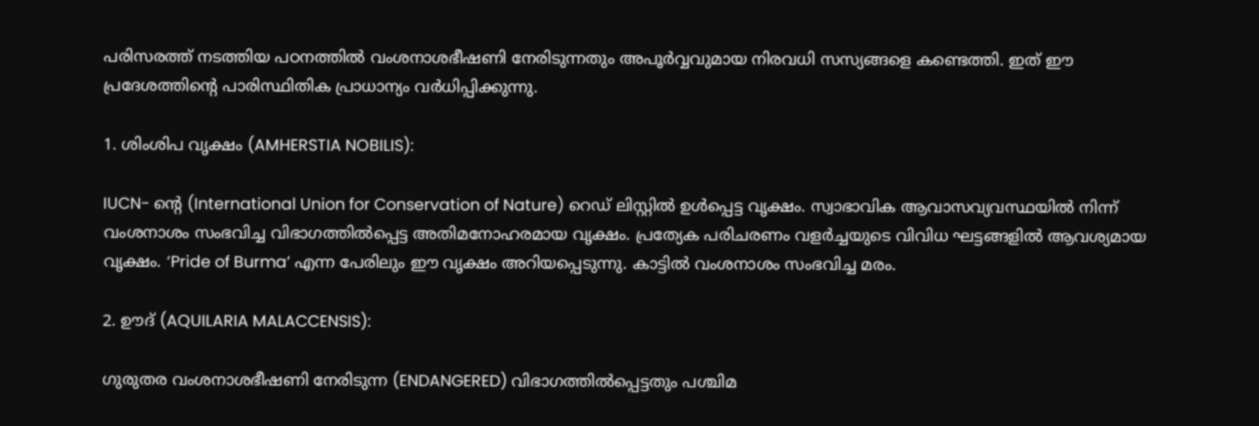പരിസരത്ത് നടത്തിയ പഠനത്തിൽ വംശനാശഭീഷണി നേരിടുന്നതും അപൂർവ്വവുമായ നിരവധി സസ്യങ്ങളെ കണ്ടെത്തി. ഇത് ഈ പ്രദേശത്തിന്റെ പാരിസ്ഥിതിക പ്രാധാന്യം വർധിപ്പിക്കുന്നു.

1. ശിംശിപ വൃക്ഷം (AMHERSTIA NOBILIS):

IUCN- ന്റെ (International Union for Conservation of Nature) റെഡ് ലിസ്റ്റിൽ ഉൾപ്പെട്ട വൃക്ഷം. സ്വാഭാവിക ആവാസവ്യവസ്ഥയിൽ നിന്ന് വംശനാശം സംഭവിച്ച വിഭാഗത്തിൽപ്പെട്ട അതിമനോഹരമായ വൃക്ഷം. പ്രത്യേക പരിചരണം വളർച്ചയുടെ വിവിധ ഘട്ടങ്ങളിൽ ആവശ്യമായ വൃക്ഷം. ‘Pride of Burma’ എന്ന പേരിലും ഈ വൃക്ഷം അറിയപ്പെടുന്നു. കാട്ടിൽ വംശനാശം സംഭവിച്ച മരം.

2. ഊദ് (AQUILARIA MALACCENSIS):

ഗുരുതര വംശനാശഭീഷണി നേരിടുന്ന (ENDANGERED) വിഭാഗത്തിൽപ്പെട്ടതും പശ്ചിമ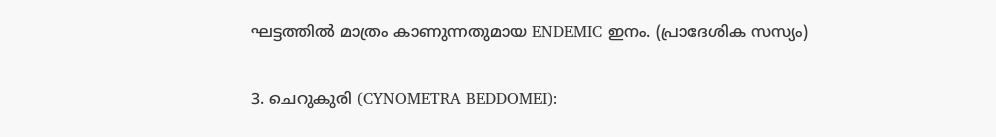ഘട്ടത്തിൽ മാത്രം കാണുന്നതുമായ ENDEMIC ഇനം. (പ്രാദേശിക സസ്യം)

3. ചെറുകുരി (CYNOMETRA BEDDOMEI):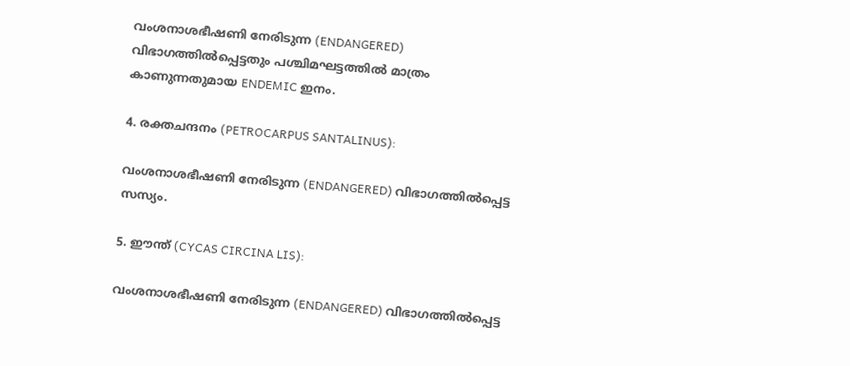വംശനാശഭീഷണി നേരിടുന്ന (ENDANGERED) വിഭാഗത്തിൽപ്പെട്ടതും പശ്ചിമഘട്ടത്തിൽ മാത്രം കാണുന്നതുമായ ENDEMIC ഇനം.

4. രക്തചന്ദനം (PETROCARPUS SANTALINUS):

വംശനാശഭീഷണി നേരിടുന്ന (ENDANGERED) വിഭാഗത്തിൽപ്പെട്ട സസ്യം.

5. ഈന്ത് (CYCAS CIRCINA LIS):

വംശനാശഭീഷണി നേരിടുന്ന (ENDANGERED) വിഭാഗത്തിൽപ്പെട്ട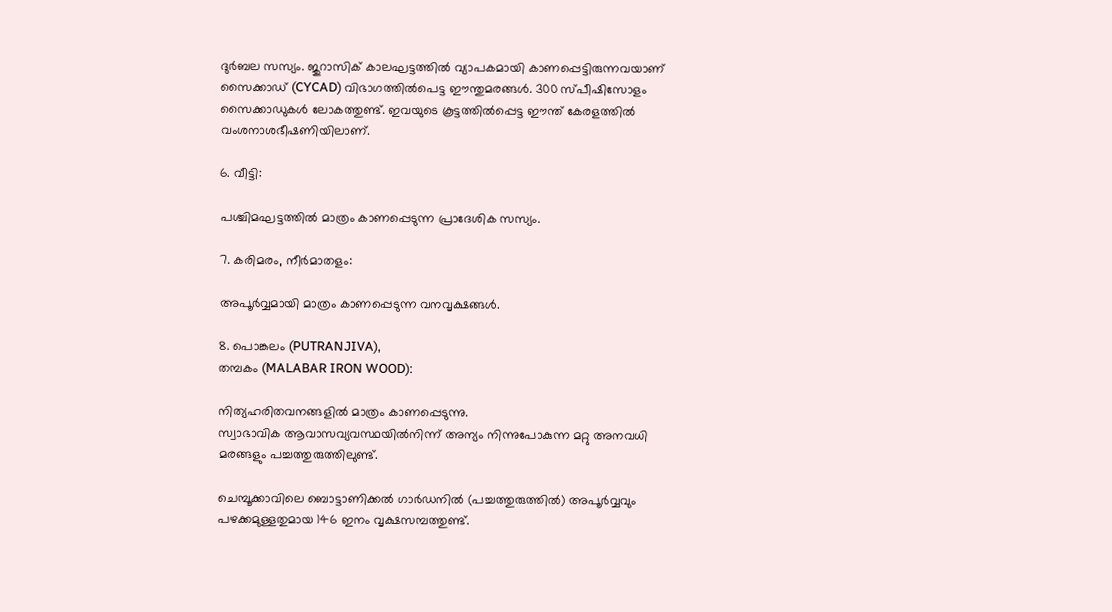ദുർബല സസ്യം. ജുറാസിക് കാലഘട്ടത്തിൽ വ്യാപകമായി കാണപ്പെട്ടിരുന്നവയാണ് സൈക്കാഡ് (CYCAD) വിഭാഗത്തിൽപെട്ട ഈന്തുമരങ്ങൾ. 300 സ്‌പീഷിസോളം സൈക്കാഡുകൾ ലോകത്തുണ്ട്. ഇവയുടെ കൂട്ടത്തിൽപ്പെട്ട ഈന്ത് കേരളത്തിൽ വംശനാശഭീഷണിയിലാണ്.

6. വീട്ടി:

പശ്ചിമഘട്ടത്തിൽ മാത്രം കാണപ്പെടുന്ന പ്രാദേശിക സസ്യം.

7. കരിമരം, നീർമാതളം:

അപൂർവ്വമായി മാത്രം കാണപ്പെടുന്ന വനവൃക്ഷങ്ങൾ.

8. പൊങ്കലം (PUTRANJIVA),
തമ്പകം (MALABAR IRON WOOD):

നിത്യഹരിതവനങ്ങളിൽ മാത്രം കാണപ്പെടുന്നു.
സ്വാഭാവിക ആവാസവ്യവസ്ഥയിൽനിന്ന് അന്യം നിന്നുപോകുന്ന മറ്റു അനവധി മരങ്ങളും പച്ചത്തുരുത്തിലുണ്ട്.

ചെമ്പൂക്കാവിലെ ബൊട്ടാണിക്കൽ ഗാർഡനിൽ (പച്ചത്തുരുത്തിൽ) അപൂർവ്വവും പഴക്കമുള്ളതുമായ 146 ഇനം വൃക്ഷസമ്പത്തുണ്ട്.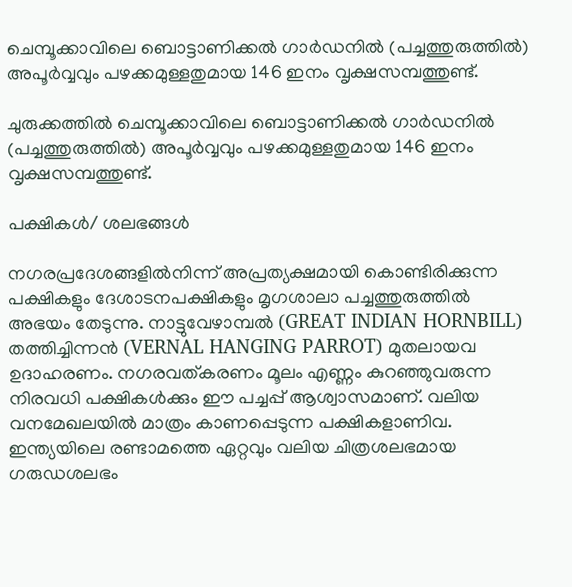ചെമ്പൂക്കാവിലെ ബൊട്ടാണിക്കൽ ഗാർഡനിൽ (പച്ചത്തുരുത്തിൽ) അപൂർവ്വവും പഴക്കമുള്ളതുമായ 146 ഇനം വൃക്ഷസമ്പത്തുണ്ട്.

ചുരുക്കത്തിൽ ചെമ്പൂക്കാവിലെ ബൊട്ടാണിക്കൽ ഗാർഡനിൽ (പച്ചത്തുരുത്തിൽ) അപൂർവ്വവും പഴക്കമുള്ളതുമായ 146 ഇനം വൃക്ഷസമ്പത്തുണ്ട്.

പക്ഷികൾ/ ശലഭങ്ങൾ

നഗരപ്രദേശങ്ങളിൽനിന്ന് അപ്രത്യക്ഷമായി കൊണ്ടിരിക്കുന്ന പക്ഷികളും ദേശാടനപക്ഷികളും മൃഗശാലാ പച്ചത്തുരുത്തിൽ അഭയം തേടുന്നു. നാട്ടുവേഴാമ്പൽ (GREAT INDIAN HORNBILL) തത്തിച്ചിന്നൻ (VERNAL HANGING PARROT) മുതലായവ ഉദാഹരണം. നഗരവത്കരണം മൂലം എണ്ണം കുറഞ്ഞുവരുന്ന നിരവധി പക്ഷികൾക്കും ഈ പച്ചപ്പ് ആശ്വാസമാണ്. വലിയ വനമേഖലയിൽ മാത്രം കാണപ്പെടുന്ന പക്ഷികളാണിവ. ഇന്ത്യയിലെ രണ്ടാമത്തെ ഏറ്റവും വലിയ ചിത്രശലഭമായ ഗരുഡശലഭം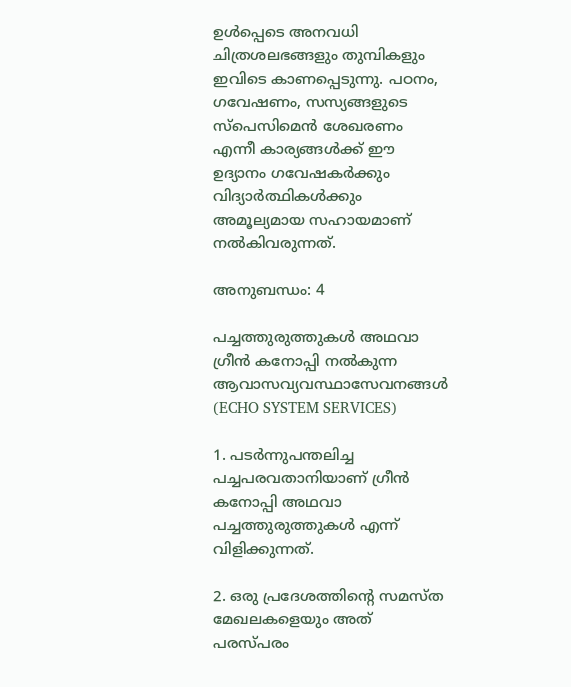ഉൾപ്പെടെ അനവധി ചിത്രശലഭങ്ങളും തുമ്പികളും ഇവിടെ കാണപ്പെടുന്നു. പഠനം, ഗവേഷണം, സസ്യങ്ങളുടെ സ്പെസിമെൻ ശേഖരണം എന്നീ കാര്യങ്ങൾക്ക് ഈ ഉദ്യാനം ഗവേഷകർക്കും വിദ്യാർത്ഥികൾക്കും അമൂല്യമായ സഹായമാണ് നൽകിവരുന്നത്.

അനുബന്ധം: 4

പച്ചത്തുരുത്തുകൾ അഥവാ
ഗ്രീൻ കനോപ്പി നൽകുന്ന
ആവാസവ്യവസ്ഥാസേവനങ്ങൾ
(ECHO SYSTEM SERVICES)

1. പടർന്നുപന്തലിച്ച പച്ചപരവതാനിയാണ് ഗ്രീൻ കനോപ്പി അഥവാ പച്ചത്തുരുത്തുകൾ എന്ന് വിളിക്കുന്നത്.

2. ഒരു പ്രദേശത്തിന്റെ സമസ്‌ത മേഖലകളെയും അത് പരസ്‌പരം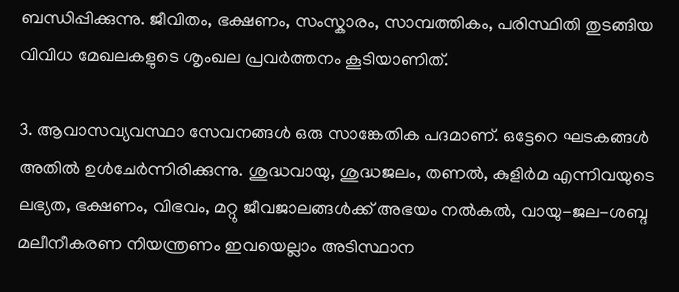ബന്ധിപ്പിക്കുന്നു. ജീവിതം, ഭക്ഷണം, സംസ്കാരം, സാമ്പത്തികം, പരിസ്ഥിതി തുടങ്ങിയ വിവിധ മേഖലകളുടെ ശൃംഖല പ്രവർത്തനം കൂടിയാണിത്.

3. ആവാസവ്യവസ്ഥാ സേവനങ്ങൾ ഒരു സാങ്കേതിക പദമാണ്. ഒട്ടേറെ ഘടകങ്ങൾ അതിൽ ഉൾചേർന്നിരിക്കുന്നു. ശുദ്ധവായു, ശുദ്ധജലം, തണൽ, കുളിർമ എന്നിവയുടെ ലഭ്യത, ഭക്ഷണം, വിഭവം, മറ്റു ജീവജാലങ്ങൾക്ക് അഭയം നൽകൽ, വായു-ജല-ശബ്ദ മലീനീകരണ നിയന്ത്രണം ഇവയെല്ലാം അടിസ്ഥാന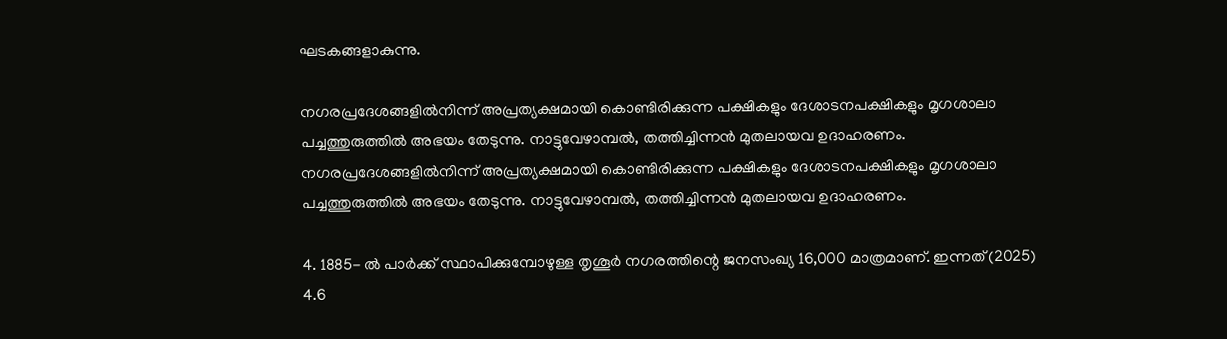ഘടകങ്ങളാകുന്നു.

നഗരപ്രദേശങ്ങളിൽനിന്ന് അപ്രത്യക്ഷമായി കൊണ്ടിരിക്കുന്ന പക്ഷികളും ദേശാടനപക്ഷികളും മൃഗശാലാ പച്ചത്തുരുത്തിൽ അഭയം തേടുന്നു. നാട്ടുവേഴാമ്പൽ, തത്തിച്ചിന്നൻ മുതലായവ ഉദാഹരണം.
നഗരപ്രദേശങ്ങളിൽനിന്ന് അപ്രത്യക്ഷമായി കൊണ്ടിരിക്കുന്ന പക്ഷികളും ദേശാടനപക്ഷികളും മൃഗശാലാ പച്ചത്തുരുത്തിൽ അഭയം തേടുന്നു. നാട്ടുവേഴാമ്പൽ, തത്തിച്ചിന്നൻ മുതലായവ ഉദാഹരണം.

4. 1885- ൽ പാർക്ക് സ്ഥാപിക്കുമ്പോഴുള്ള തൃശൂർ നഗരത്തിന്റെ ജനസംഖ്യ 16,000 മാത്രമാണ്. ഇന്നത് (2025) 4.6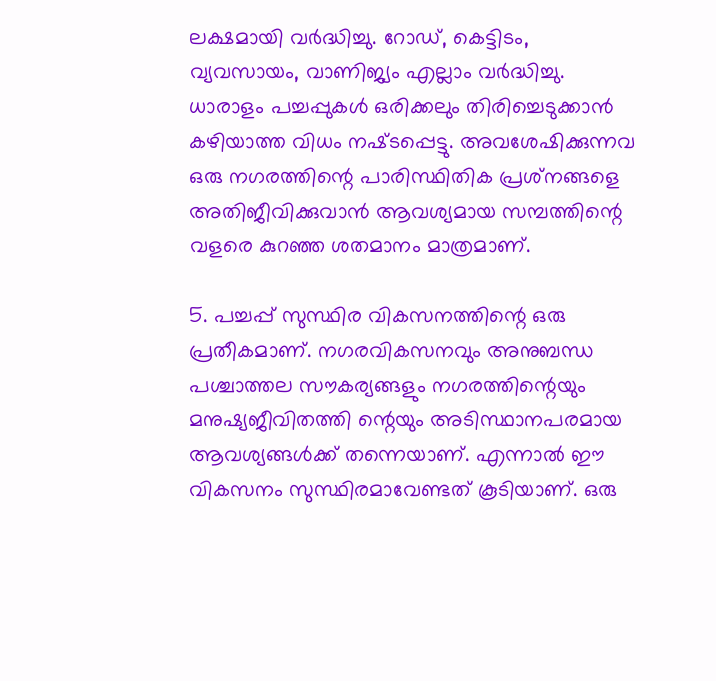ലക്ഷമായി വർദ്ധിച്ചു. റോഡ്, കെട്ടിടം, വ്യവസായം, വാണിജ്യം എല്ലാം വർദ്ധിച്ചു. ധാരാളം പച്ചപ്പുകൾ ഒരിക്കലും തിരിച്ചെടുക്കാൻ കഴിയാത്ത വിധം നഷ്‌ടപ്പെട്ടു. അവശേഷിക്കുന്നവ ഒരു നഗരത്തിന്റെ പാരിസ്ഥിതിക പ്രശ്‌നങ്ങളെ അതിജീവിക്കുവാൻ ആവശ്യമായ സമ്പത്തിന്റെ വളരെ കുറഞ്ഞ ശതമാനം മാത്രമാണ്.

5. പച്ചപ്പ് സുസ്ഥിര വികസനത്തിന്റെ ഒരു പ്രതീകമാണ്. നഗരവികസനവും അനുബന്ധ പശ്ചാത്തല സൗകര്യങ്ങളും നഗരത്തിന്റെയും മനുഷ്യജീവിതത്തി ന്റെയും അടിസ്ഥാനപരമായ ആവശ്യങ്ങൾക്ക് തന്നെയാണ്. എന്നാൽ ഈ വികസനം സുസ്ഥിരമാവേണ്ടത് കൂടിയാണ്. ഒരു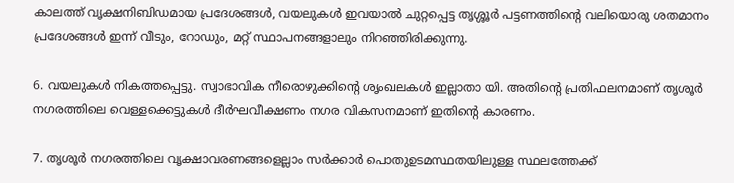കാലത്ത് വൃക്ഷനിബിഡമായ പ്രദേശങ്ങൾ, വയലുകൾ ഇവയാൽ ചുറ്റപ്പെട്ട തൃശ്ശൂർ പട്ടണത്തിന്റെ വലിയൊരു ശതമാനം പ്രദേശങ്ങൾ ഇന്ന് വീടും, റോഡും, മറ്റ് സ്ഥാപനങ്ങളാലും നിറഞ്ഞിരിക്കുന്നു.

6. വയലുകൾ നികത്തപ്പെട്ടു. സ്വാഭാവിക നീരൊഴുക്കിന്റെ ശൃംഖലകൾ ഇല്ലാതാ യി. അതിന്റെ പ്രതിഫലനമാണ് തൃശൂർ നഗരത്തിലെ വെള്ളക്കെട്ടുകൾ ദീർഘവീക്ഷണം നഗര വികസനമാണ് ഇതിന്റെ കാരണം.

7. തൃശൂർ നഗരത്തിലെ വൃക്ഷാവരണങ്ങളെല്ലാം സർക്കാർ പൊതുഉടമസ്ഥതയിലുള്ള സ്ഥലത്തേക്ക്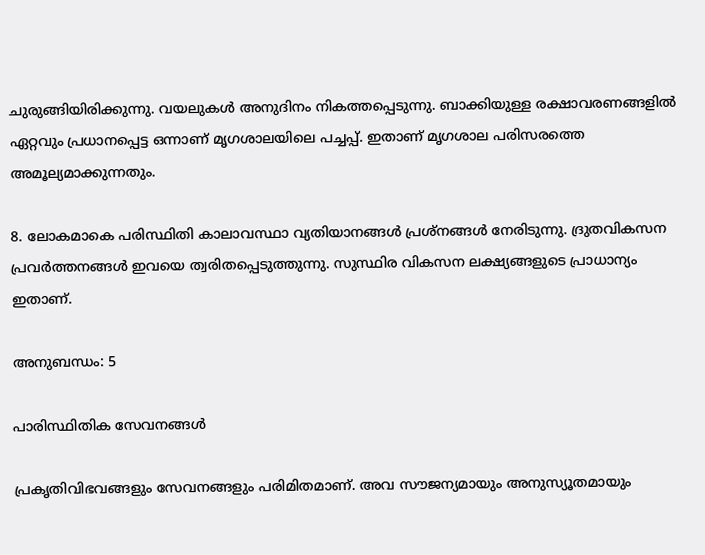ചുരുങ്ങിയിരിക്കുന്നു. വയലുകൾ അനുദിനം നികത്തപ്പെടുന്നു. ബാക്കിയുള്ള രക്ഷാവരണങ്ങളിൽ ഏറ്റവും പ്രധാനപ്പെട്ട ഒന്നാണ് മൃഗശാലയിലെ പച്ചപ്പ്. ഇതാണ് മൃഗശാല പരിസരത്തെ അമൂല്യമാക്കുന്നതും.

8. ലോകമാകെ പരിസ്ഥിതി കാലാവസ്ഥാ വ്യതിയാനങ്ങൾ പ്രശ്‌നങ്ങൾ നേരിടുന്നു. ദ്രുതവികസന പ്രവർത്തനങ്ങൾ ഇവയെ ത്വരിതപ്പെടുത്തുന്നു. സുസ്ഥിര വികസന ലക്ഷ്യങ്ങളുടെ പ്രാധാന്യം ഇതാണ്.

അനുബന്ധം: 5

പാരിസ്ഥിതിക സേവനങ്ങൾ

പ്രകൃതിവിഭവങ്ങളും സേവനങ്ങളും പരിമിതമാണ്. അവ സൗജന്യമായും അനുസ്യൂതമായും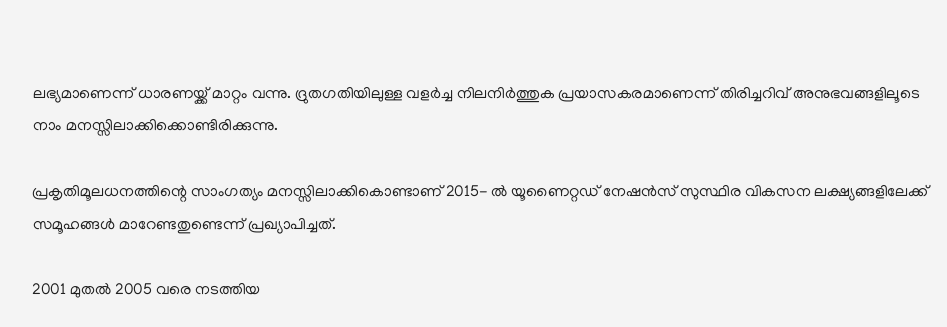ലഭ്യമാണെന്ന് ധാരണയ്ക്ക് മാറ്റം വന്നു. ദ്രുതഗതിയിലുള്ള വളർച്ച നിലനിർത്തുക പ്രയാസകരമാണെന്ന് തിരിച്ചറിവ് അനുഭവങ്ങളിലൂടെ നാം മനസ്സിലാക്കിക്കൊണ്ടിരിക്കുന്നു.

പ്രകൃതിമൂലധനത്തിന്റെ സാംഗത്യം മനസ്സിലാക്കികൊണ്ടാണ് 2015- ൽ യൂണൈറ്റഡ് നേഷൻസ് സുസ്ഥിര വികസന ലക്ഷ്യങ്ങളിലേക്ക് സമൂഹങ്ങൾ മാറേണ്ടതുണ്ടെന്ന് പ്രഖ്യാപിച്ചത്.

2001 മുതൽ 2005 വരെ നടത്തിയ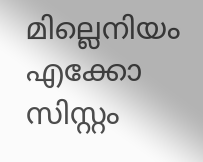മില്ലെനിയം എക്കോ സിസ്റ്റം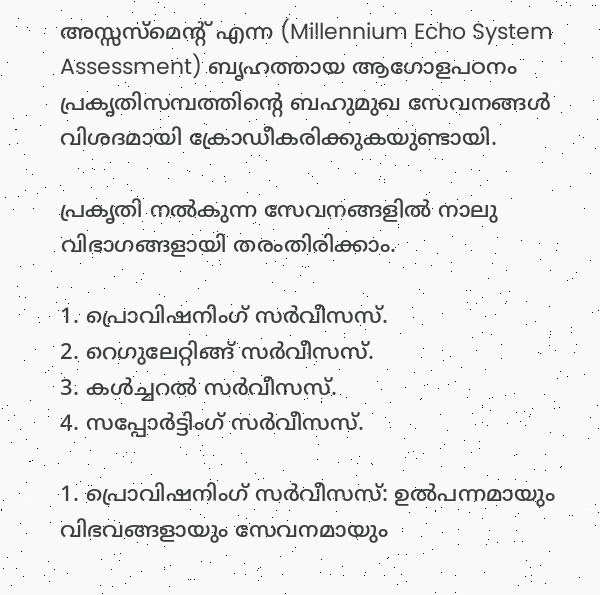അസ്സസ്മെന്റ് എന്ന (Millennium Echo System Assessment) ബൃഹത്തായ ആഗോളപഠനം പ്രകൃതിസമ്പത്തിന്റെ ബഹുമുഖ സേവനങ്ങൾ വിശദമായി ക്രോഡീകരിക്കുകയുണ്ടായി.

പ്രകൃതി നൽകുന്ന സേവനങ്ങളിൽ നാലു വിഭാഗങ്ങളായി തരംതിരിക്കാം.

1. പ്രൊവിഷനിംഗ് സർവീസസ്.
2. റെഗുലേറ്റിങ്ങ് സർവീസസ്.
3. കൾച്ചറൽ സർവീസസ്.
4. സപ്പോർട്ടിംഗ് സർവീസസ്.

1. പ്രൊവിഷനിംഗ് സർവീസസ്: ഉൽപന്നമായും വിഭവങ്ങളായും സേവനമായും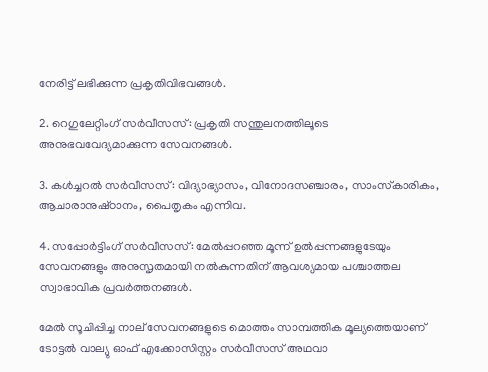നേരിട്ട് ലഭിക്കുന്ന പ്രകൃതിവിഭവങ്ങൾ.

2. റെഗുലേറ്റിംഗ് സർവീസസ്: പ്രകൃതി സന്തുലനത്തിലൂടെ അനുഭവവേദ്യമാക്കുന്ന സേവനങ്ങൾ.

3. കൾച്ചറൽ സർവീസസ്: വിദ്യാഭ്യാസം, വിനോദസഞ്ചാരം, സാംസ്‌കാരികം, ആചാരാനുഷ്‌ഠാനം, പൈതൃകം എന്നിവ.

4. സപ്പോർട്ടിംഗ് സർവീസസ്: മേൽപ്പറഞ്ഞ മൂന്ന് ഉൽപ്പന്നങ്ങളുടേയും സേവനങ്ങളും അനുസൃതമായി നൽകുന്നതിന് ആവശ്യമായ പശ്ചാത്തല സ്വാഭാവിക പ്രവർത്തനങ്ങൾ.

മേൽ സൂചിപ്പിച്ച നാല് സേവനങ്ങളുടെ മൊത്തം സാമ്പത്തിക മൂല്യത്തെയാണ് ടോട്ടൽ വാല്യു ഓഫ് എക്കോസിസ്റ്റം സർവീസസ് അഥവാ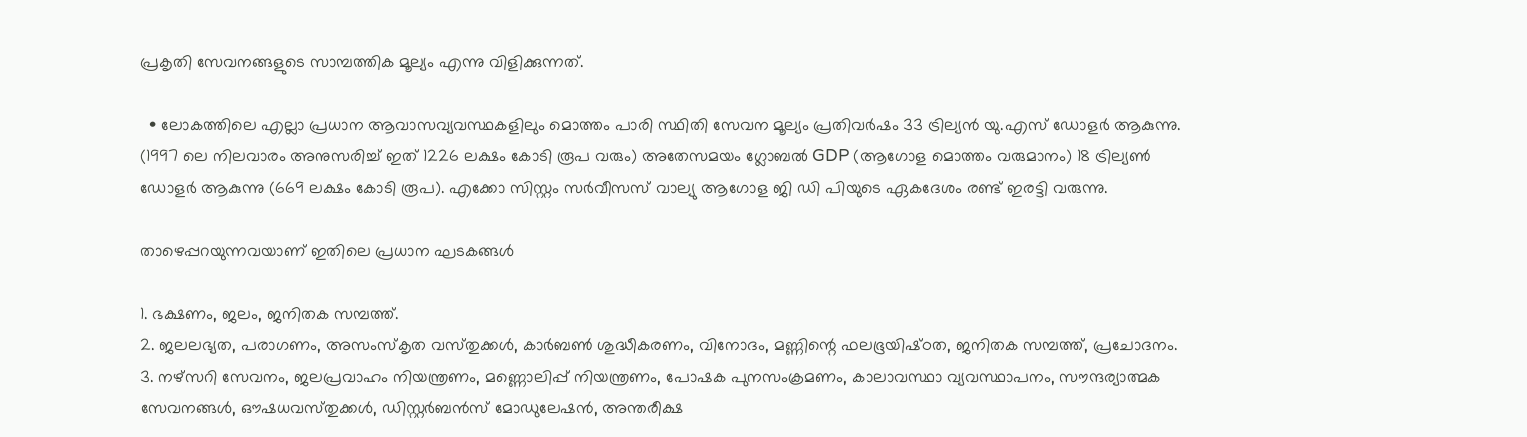പ്രകൃതി സേവനങ്ങളുടെ സാമ്പത്തിക മൂല്യം എന്നു വിളിക്കുന്നത്.

  • ലോകത്തിലെ എല്ലാ പ്രധാന ആവാസവ്യവസ്ഥകളിലും മൊത്തം പാരി സ്ഥിതി സേവന മൂല്യം പ്രതിവർഷം 33 ട്രില്യൻ യു.എസ് ഡോളർ ആകുന്നു. (1997 ലെ നിലവാരം അനുസരിച്ച് ഇത് 1226 ലക്ഷം കോടി രൂപ വരും) അതേസമയം ഗ്ലോബൽ GDP (ആഗോള മൊത്തം വരുമാനം) 18 ട്രില്യൺ ഡോളർ ആകുന്നു (669 ലക്ഷം കോടി രൂപ). എക്കോ സിസ്റ്റം സർവീസസ് വാല്യു ആഗോള ജി ഡി പിയുടെ ഏകദേശം രണ്ട് ഇരട്ടി വരുന്നു.

താഴെപ്പറയുന്നവയാണ് ഇതിലെ പ്രധാന ഘടകങ്ങൾ

1. ഭക്ഷണം, ജലം, ജനിതക സമ്പത്ത്.
2. ജലലഭ്യത, പരാഗണം, അസംസ്കൃത വസ്‌തുക്കൾ, കാർബൺ ശുദ്ധീകരണം, വിനോദം, മണ്ണിന്റെ ഫലഭൂയിഷ്‌ഠത, ജനിതക സമ്പത്ത്, പ്രചോദനം.
3. നഴ്സറി സേവനം, ജലപ്രവാഹം നിയന്ത്രണം, മണ്ണൊലിപ്പ് നിയന്ത്രണം, പോഷക പുനസംക്രമണം, കാലാവസ്ഥാ വ്യവസ്ഥാപനം, സൗന്ദര്യാത്മക സേവനങ്ങൾ, ഔഷധവസ്‌തുക്കൾ, ഡിസ്റ്റർബൻസ് മോഡുലേഷൻ, അന്തരീക്ഷ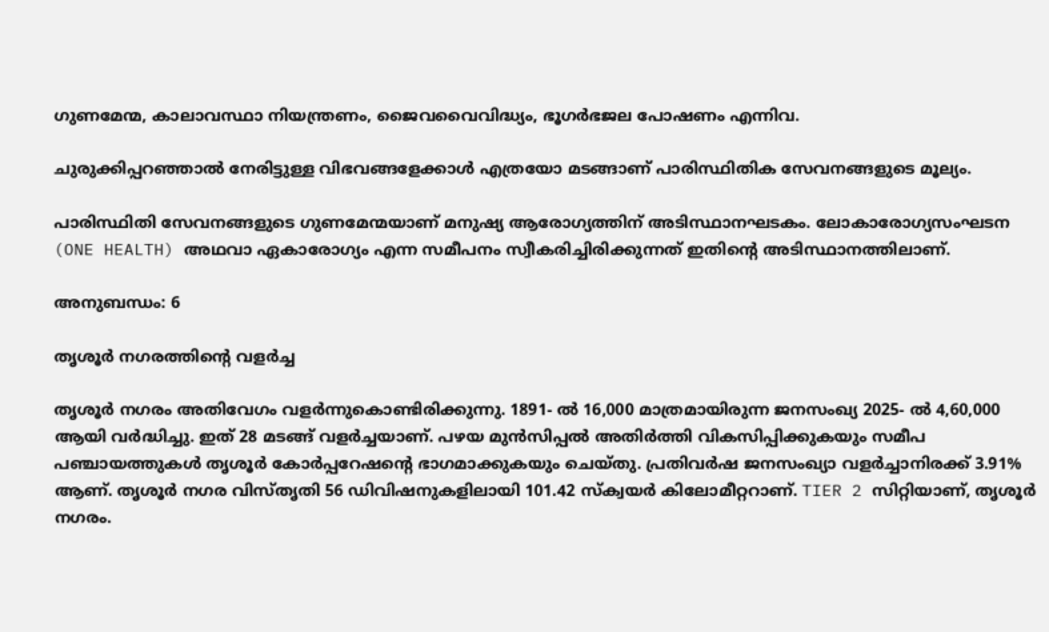ഗുണമേന്മ, കാലാവസ്ഥാ നിയന്ത്രണം, ജൈവവൈവിദ്ധ്യം, ഭൂഗർഭജല പോഷണം എന്നിവ.

ചുരുക്കിപ്പറഞ്ഞാൽ നേരിട്ടുള്ള വിഭവങ്ങളേക്കാൾ എത്രയോ മടങ്ങാണ് പാരിസ്ഥിതിക സേവനങ്ങളുടെ മൂല്യം.

പാരിസ്ഥിതി സേവനങ്ങളുടെ ഗുണമേന്മയാണ് മനുഷ്യ ആരോഗ്യത്തിന് അടിസ്ഥാനഘടകം. ലോകാരോഗ്യസംഘടന (ONE HEALTH) അഥവാ ഏകാരോഗ്യം എന്ന സമീപനം സ്വീകരിച്ചിരിക്കുന്നത് ഇതിന്റെ അടിസ്ഥാനത്തിലാണ്.

അനുബന്ധം: 6

തൃശൂർ നഗരത്തിന്റെ വളർച്ച

തൃശൂർ നഗരം അതിവേഗം വളർന്നുകൊണ്ടിരിക്കുന്നു. 1891- ൽ 16,000 മാത്രമായിരുന്ന ജനസംഖ്യ 2025- ൽ 4,60,000 ആയി വർദ്ധിച്ചു. ഇത് 28 മടങ്ങ് വളർച്ചയാണ്. പഴയ മുൻസിപ്പൽ അതിർത്തി വികസിപ്പിക്കുകയും സമീപ പഞ്ചായത്തുകൾ തൃശൂർ കോർപ്പറേഷന്റെ ഭാഗമാക്കുകയും ചെയ്‌തു. പ്രതിവർഷ ജനസംഖ്യാ വളർച്ചാനിരക്ക് 3.91% ആണ്. തൃശൂർ നഗര വിസ്തൃതി 56 ഡിവിഷനുകളിലായി 101.42 സ്ക്വയർ കിലോമീറ്ററാണ്. TIER 2 സിറ്റിയാണ്, തൃശൂർ നഗരം.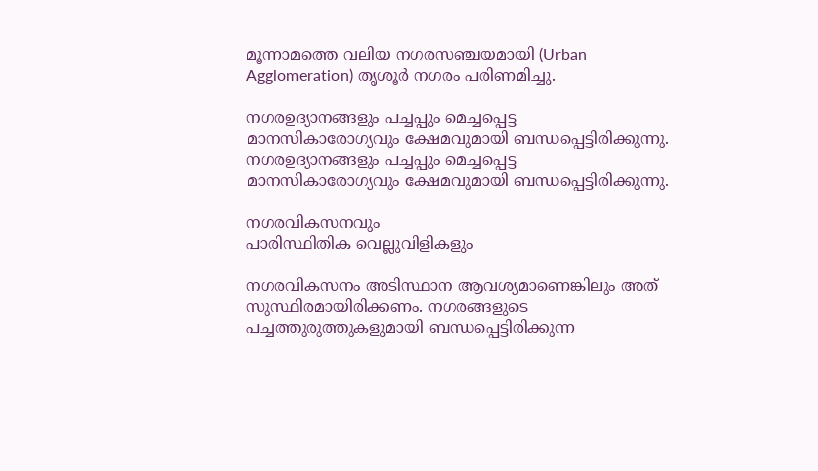മൂന്നാമത്തെ വലിയ നഗരസഞ്ചയമായി (Urban Agglomeration) തൃശൂർ നഗരം പരിണമിച്ചു.

നഗരഉദ്യാനങ്ങളും പച്ചപ്പും മെച്ചപ്പെട്ട മാനസികാരോഗ്യവും ക്ഷേമവുമായി ബന്ധപ്പെട്ടിരിക്കുന്നു.
നഗരഉദ്യാനങ്ങളും പച്ചപ്പും മെച്ചപ്പെട്ട മാനസികാരോഗ്യവും ക്ഷേമവുമായി ബന്ധപ്പെട്ടിരിക്കുന്നു.

നഗരവികസനവും
പാരിസ്ഥിതിക വെല്ലുവിളികളും

നഗരവികസനം അടിസ്ഥാന ആവശ്യമാണെങ്കിലും അത് സുസ്ഥിരമായിരിക്കണം. നഗരങ്ങളുടെ പച്ചത്തുരുത്തുകളുമായി ബന്ധപ്പെട്ടിരിക്കുന്ന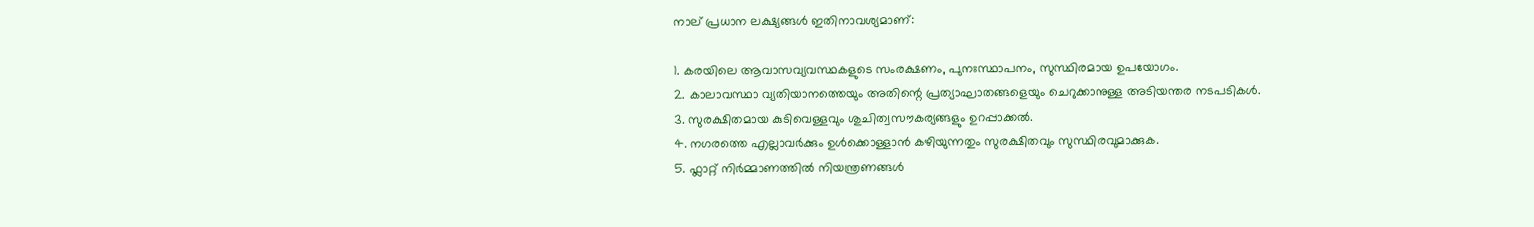നാല് പ്രധാന ലക്ഷ്യങ്ങൾ ഇതിനാവശ്യമാണ്:

1. കരയിലെ ആവാസവ്യവസ്ഥകളുടെ സംരക്ഷണം, പുനഃസ്ഥാപനം, സുസ്ഥിരമായ ഉപയോഗം.
2. കാലാവസ്ഥാ വ്യതിയാനത്തെയും അതിന്റെ പ്രത്യാഘാതങ്ങളെയും ചെറുക്കാനുള്ള അടിയന്തര നടപടികൾ.
3. സുരക്ഷിതമായ കുടിവെള്ളവും ശുചിത്വസൗകര്യങ്ങളും ഉറപ്പാക്കൽ.
4. നഗരത്തെ എല്ലാവർക്കും ഉൾക്കൊള്ളാൻ കഴിയുന്നതും സുരക്ഷിതവും സുസ്ഥിരവുമാക്കുക.
5. ഫ്ലാറ്റ് നിർമ്മാണത്തിൽ നിയന്ത്രണങ്ങൾ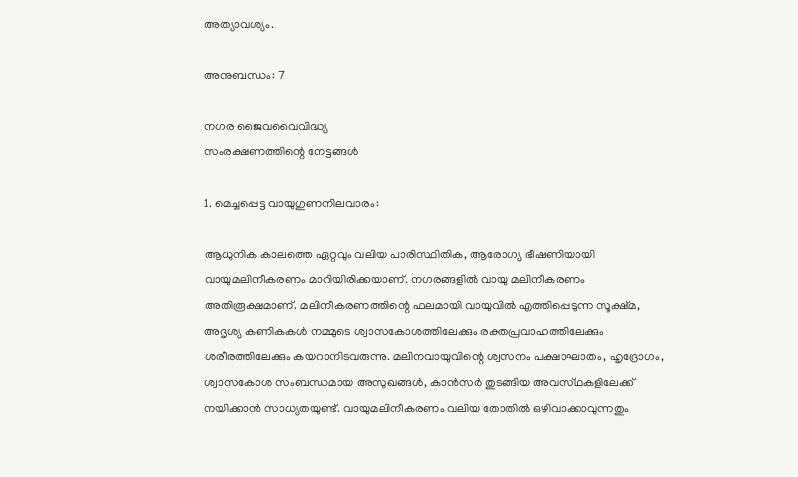അത്യാവശ്യം.

അനുബന്ധം: 7

നഗര ജൈവവൈവിദ്ധ്യ
സംരക്ഷണത്തിന്റെ നേട്ടങ്ങൾ

1. മെച്ചപ്പെട്ട വായുഗുണനിലവാരം:

ആധുനിക കാലത്തെ ഏറ്റവും വലിയ പാരിസ്ഥിതിക, ആരോഗ്യ ഭീഷണിയായി വായുമലിനീകരണം മാറിയിരിക്കയാണ്. നഗരങ്ങളിൽ വായു മലിനീകരണം അതിരൂക്ഷമാണ്. മലിനീകരണത്തിന്റെ ഫലമായി വായുവിൽ എത്തിപ്പെടുന്ന സൂക്ഷ്‌മ, അദൃശ്യ കണികകൾ നമ്മുടെ ശ്വാസകോശത്തിലേക്കും രക്തപ്രവാഹത്തിലേക്കും ശരീരത്തിലേക്കും കയറാനിടവരുന്നു. മലിനവായുവിന്റെ ശ്വസനം പക്ഷാഘാതം, ഹൃദ്രോഗം, ശ്വാസകോശ സംബന്ധമായ അസുഖങ്ങൾ, കാൻസർ തുടങ്ങിയ അവസ്‌ഥകളിലേക്ക് നയിക്കാൻ സാധ്യതയുണ്ട്. വായുമലിനീകരണം വലിയ തോതിൽ ഒഴിവാക്കാവുന്നതും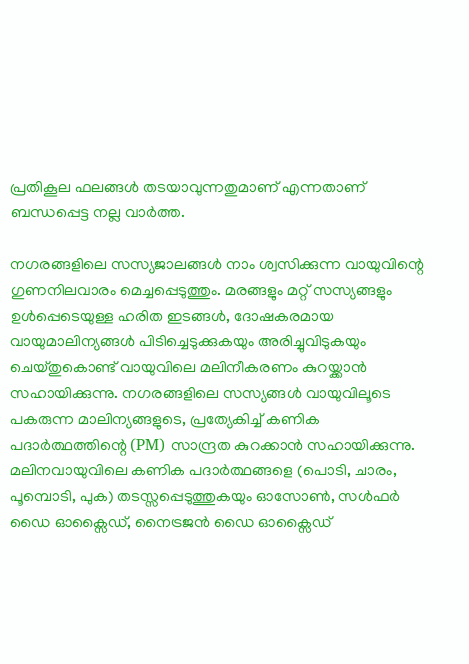പ്രതികൂല ഫലങ്ങൾ തടയാവുന്നതുമാണ് എന്നതാണ് ബന്ധപ്പെട്ട നല്ല വാർത്ത.

നഗരങ്ങളിലെ സസ്യജാലങ്ങൾ നാം ശ്വസിക്കുന്ന വായുവിന്റെ ഗുണനിലവാരം മെച്ചപ്പെടുത്തും. മരങ്ങളും മറ്റ് സസ്യങ്ങളും ഉൾപ്പെടെയുള്ള ഹരിത ഇടങ്ങൾ, ദോഷകരമായ വായുമാലിന്യങ്ങൾ പിടിച്ചെടുക്കുകയും അരിച്ചുവിടുകയും ചെയ്‌തുകൊണ്ട് വായുവിലെ മലിനീകരണം കുറയ്ക്കാൻ സഹായിക്കുന്നു. നഗരങ്ങളിലെ സസ്യങ്ങൾ വായുവിലൂടെ പകരുന്ന മാലിന്യങ്ങളുടെ, പ്രത്യേകിച്ച് കണിക പദാർത്ഥത്തിന്റെ (PM) സാന്ദ്രത കുറക്കാൻ സഹായിക്കുന്നു. മലിനവായുവിലെ കണിക പദാർത്ഥങ്ങളെ (പൊടി, ചാരം, പൂമ്പൊടി, പുക) തടസ്സപ്പെടുത്തുകയും ഓസോൺ, സൾഫർ ഡൈ ഓക്സൈഡ്, നൈട്രജൻ ഡൈ ഓക്സൈഡ്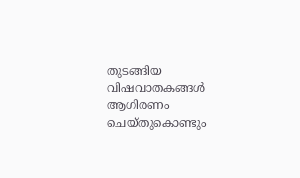തുടങ്ങിയ വിഷവാതകങ്ങൾ ആഗിരണം ചെയ്‌തുകൊണ്ടും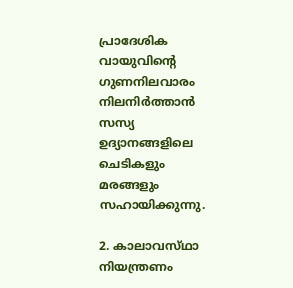പ്രാദേശിക വായുവിന്റെ ഗുണനിലവാരം നിലനിർത്താൻ സസ്യ ഉദ്യാനങ്ങളിലെ ചെടികളും മരങ്ങളും സഹായിക്കുന്നു.

2. കാലാവസ്‌ഥാ നിയന്ത്രണം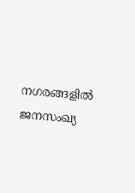നഗരങ്ങളിൽ ജനസംഖ്യ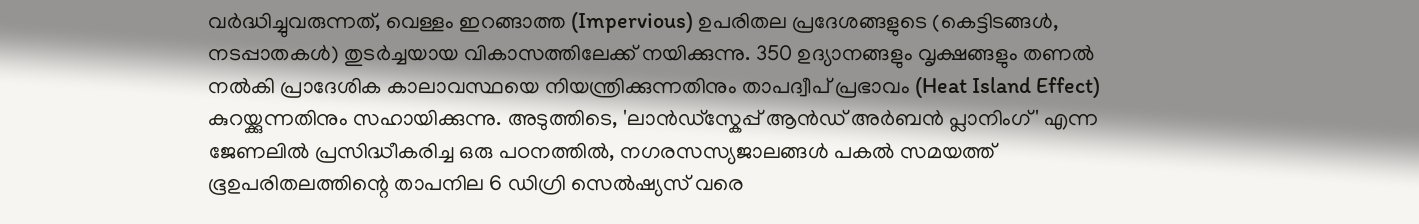വർദ്ധിച്ചുവരുന്നത്, വെള്ളം ഇറങ്ങാത്ത (Impervious) ഉപരിതല പ്രദേശങ്ങളുടെ (കെട്ടിടങ്ങൾ, നടപ്പാതകൾ) തുടർച്ചയായ വികാസത്തിലേക്ക് നയിക്കുന്നു. 350 ഉദ്യാനങ്ങളും വൃക്ഷങ്ങളും തണൽ നൽകി പ്രാദേശിക കാലാവസ്ഥയെ നിയന്ത്രിക്കുന്നതിനും താപദ്വീപ് പ്രഭാവം (Heat Island Effect) കുറയ്ക്കുന്നതിനും സഹായിക്കുന്നു. അടുത്തിടെ, 'ലാൻഡ്സ്കേപ്പ് ആൻഡ് അർബൻ പ്ലാനിംഗ്' എന്ന ജേണലിൽ പ്രസിദ്ധീകരിച്ച ഒരു പഠനത്തിൽ, നഗരസസ്യജാലങ്ങൾ പകൽ സമയത്ത് ഭൂഉപരിതലത്തിന്റെ താപനില 6 ഡിഗ്രി സെൽഷ്യസ് വരെ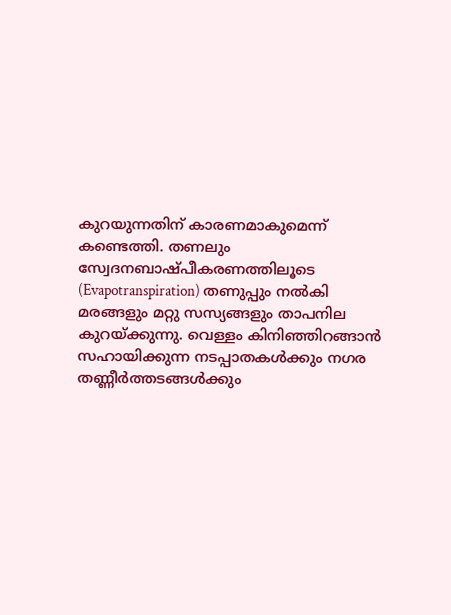കുറയുന്നതിന് കാരണമാകുമെന്ന് കണ്ടെത്തി. തണലും സ്വേദനബാഷ്പീകരണത്തിലൂടെ (Evapotranspiration) തണുപ്പും നൽകി മരങ്ങളും മറ്റു സസ്യങ്ങളും താപനില കുറയ്ക്കുന്നു. വെള്ളം കിനിഞ്ഞിറങ്ങാൻ സഹായിക്കുന്ന നടപ്പാതകൾക്കും നഗര തണ്ണീർത്തടങ്ങൾക്കും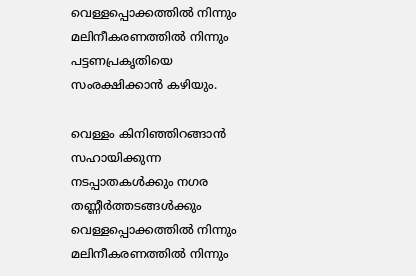വെള്ളപ്പൊക്കത്തിൽ നിന്നും മലിനീകരണത്തിൽ നിന്നും പട്ടണപ്രകൃതിയെ സംരക്ഷിക്കാൻ കഴിയും.

വെള്ളം കിനിഞ്ഞിറങ്ങാൻ സഹായിക്കുന്ന നടപ്പാതകൾക്കും നഗര തണ്ണീർത്തടങ്ങൾക്കും വെള്ളപ്പൊക്കത്തിൽ നിന്നും മലിനീകരണത്തിൽ നിന്നും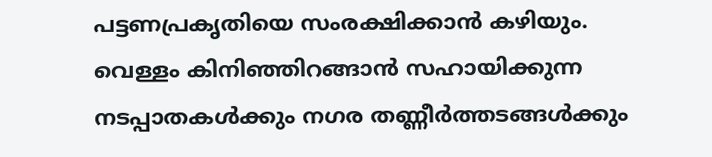പട്ടണപ്രകൃതിയെ സംരക്ഷിക്കാൻ കഴിയും.
വെള്ളം കിനിഞ്ഞിറങ്ങാൻ സഹായിക്കുന്ന നടപ്പാതകൾക്കും നഗര തണ്ണീർത്തടങ്ങൾക്കും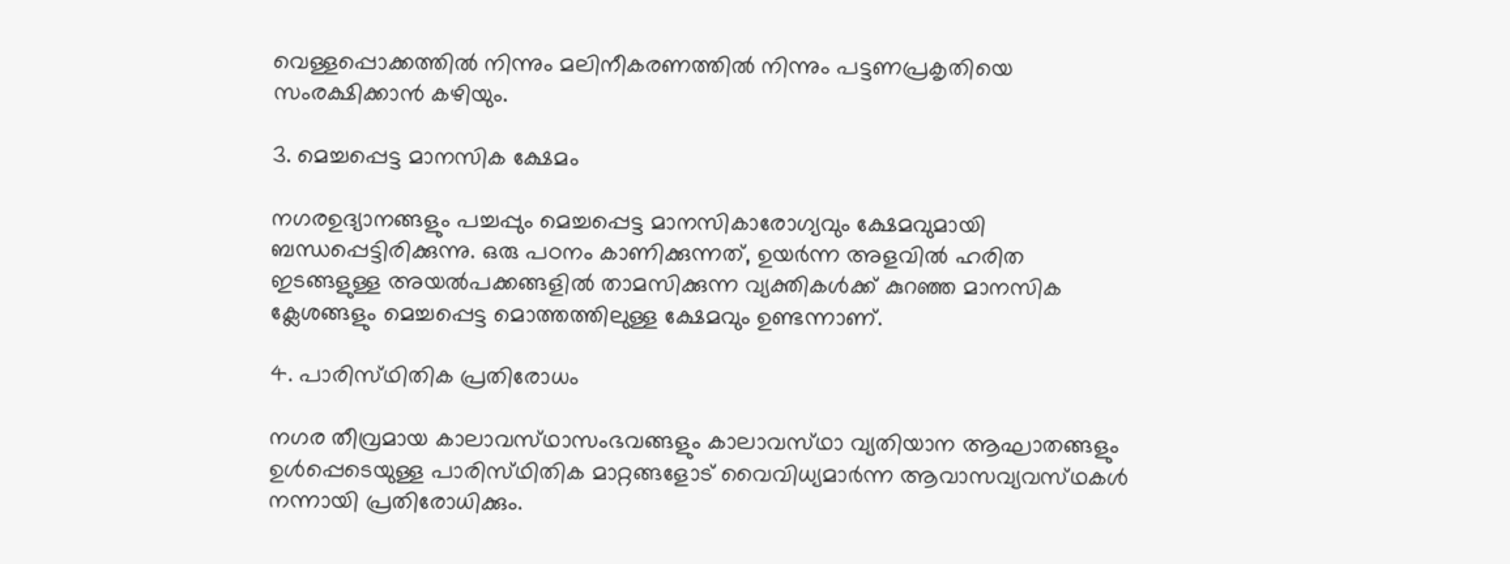വെള്ളപ്പൊക്കത്തിൽ നിന്നും മലിനീകരണത്തിൽ നിന്നും പട്ടണപ്രകൃതിയെ സംരക്ഷിക്കാൻ കഴിയും.

3. മെച്ചപ്പെട്ട മാനസിക ക്ഷേമം

നഗരഉദ്യാനങ്ങളും പച്ചപ്പും മെച്ചപ്പെട്ട മാനസികാരോഗ്യവും ക്ഷേമവുമായി ബന്ധപ്പെട്ടിരിക്കുന്നു. ഒരു പഠനം കാണിക്കുന്നത്, ഉയർന്ന അളവിൽ ഹരിത ഇടങ്ങളുള്ള അയൽപക്കങ്ങളിൽ താമസിക്കുന്ന വ്യക്തികൾക്ക് കുറഞ്ഞ മാനസിക ക്ലേശങ്ങളും മെച്ചപ്പെട്ട മൊത്തത്തിലുള്ള ക്ഷേമവും ഉണ്ടന്നാണ്.

4. പാരിസ്‌ഥിതിക പ്രതിരോധം

നഗര തീവ്രമായ കാലാവസ്‌ഥാസംഭവങ്ങളും കാലാവസ്‌ഥാ വ്യതിയാന ആഘാതങ്ങളും ഉൾപ്പെടെയുള്ള പാരിസ്‌ഥിതിക മാറ്റങ്ങളോട് വൈവിധ്യമാർന്ന ആവാസവ്യവസ്‌ഥകൾ നന്നായി പ്രതിരോധിക്കും.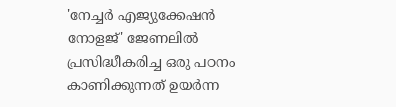'നേച്ചർ എജ്യുക്കേഷൻ നോളജ്' ജേണലിൽ പ്രസിദ്ധീകരിച്ച ഒരു പഠനം കാണിക്കുന്നത് ഉയർന്ന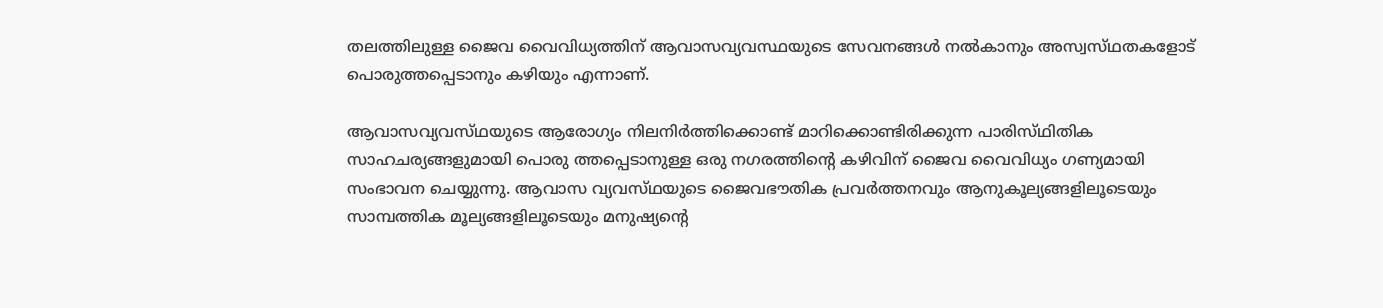തലത്തിലുള്ള ജൈവ വൈവിധ്യത്തിന് ആവാസവ്യവസ്ഥയുടെ സേവനങ്ങൾ നൽകാനും അസ്വസ്‌ഥതകളോട് പൊരുത്തപ്പെടാനും കഴിയും എന്നാണ്.

ആവാസവ്യവസ്‌ഥയുടെ ആരോഗ്യം നിലനിർത്തിക്കൊണ്ട് മാറിക്കൊണ്ടിരിക്കുന്ന പാരിസ്‌ഥിതിക സാഹചര്യങ്ങളുമായി പൊരു ത്തപ്പെടാനുള്ള ഒരു നഗരത്തിന്റെ കഴിവിന് ജൈവ വൈവിധ്യം ഗണ്യമായി സംഭാവന ചെയ്യുന്നു. ആവാസ വ്യവസ്‌ഥയുടെ ജൈവഭൗതിക പ്രവർത്തനവും ആനുകൂല്യങ്ങളിലൂടെയും സാമ്പത്തിക മൂല്യങ്ങളിലൂടെയും മനുഷ്യന്റെ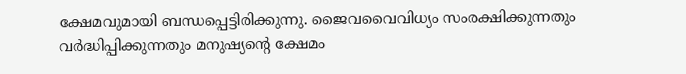ക്ഷേമവുമായി ബന്ധപ്പെട്ടിരിക്കുന്നു. ജൈവവൈവിധ്യം സംരക്ഷിക്കുന്നതും വർദ്ധിപ്പിക്കുന്നതും മനുഷ്യന്റെ ക്ഷേമം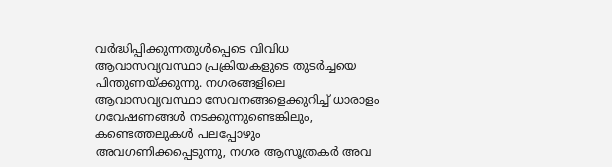വർദ്ധിപ്പിക്കുന്നതുൾപ്പെടെ വിവിധ ആവാസവ്യവസ്ഥാ പ്രക്രിയകളുടെ തുടർച്ചയെ പിന്തുണയ്ക്കുന്നു. നഗരങ്ങളിലെ ആവാസവ്യവസ്ഥാ സേവനങ്ങളെക്കുറിച്ച് ധാരാളം ഗവേഷണങ്ങൾ നടക്കുന്നുണ്ടെങ്കിലും, കണ്ടെത്തലുകൾ പലപ്പോഴും അവഗണിക്കപ്പെടുന്നു, നഗര ആസൂത്രകർ അവ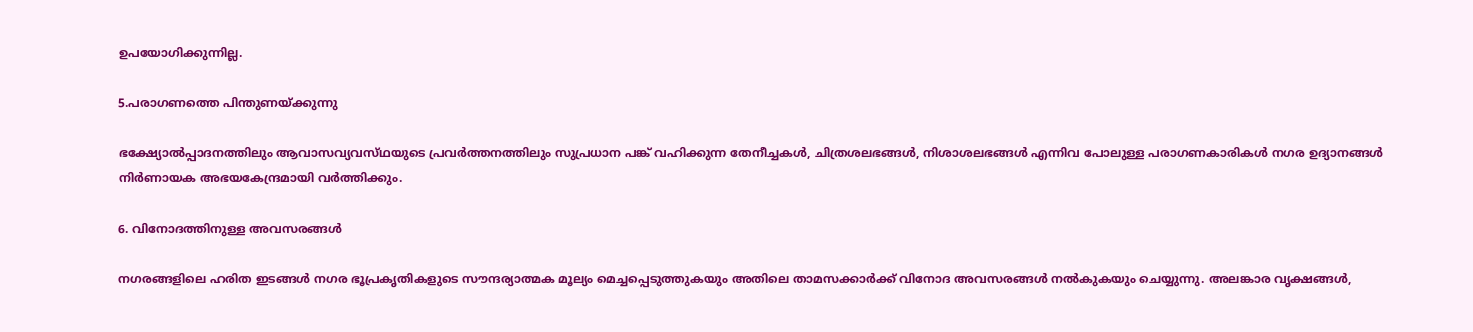ഉപയോഗിക്കുന്നില്ല.

5.പരാഗണത്തെ പിന്തുണയ്ക്കുന്നു

ഭക്ഷ്യോൽപ്പാദനത്തിലും ആവാസവ്യവസ്‌ഥയുടെ പ്രവർത്തനത്തിലും സുപ്രധാന പങ്ക് വഹിക്കുന്ന തേനീച്ചകൾ, ചിത്രശലഭങ്ങൾ, നിശാശലഭങ്ങൾ എന്നിവ പോലുള്ള പരാഗണകാരികൾ നഗര ഉദ്യാനങ്ങൾ നിർണായക അഭയകേന്ദ്രമായി വർത്തിക്കും.

6. വിനോദത്തിനുള്ള അവസരങ്ങൾ

നഗരങ്ങളിലെ ഹരിത ഇടങ്ങൾ നഗര ഭൂപ്രകൃതികളുടെ സൗന്ദര്യാത്മക മൂല്യം മെച്ചപ്പെടുത്തുകയും അതിലെ താമസക്കാർക്ക് വിനോദ അവസരങ്ങൾ നൽകുകയും ചെയ്യുന്നു. അലങ്കാര വൃക്ഷങ്ങൾ,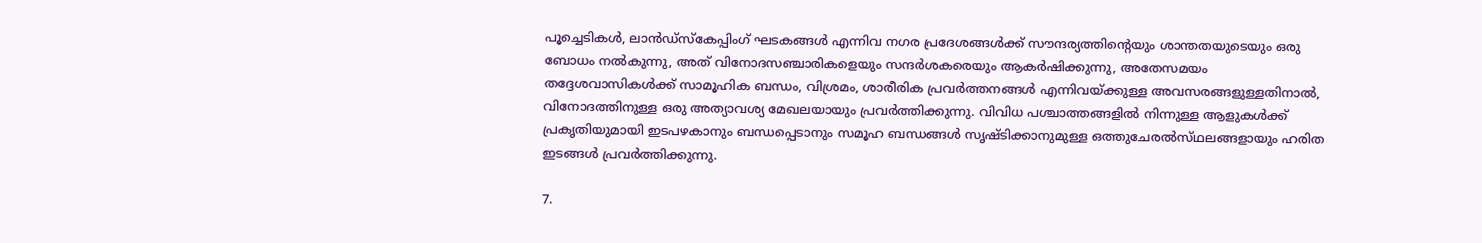പൂച്ചെടികൾ, ലാൻഡ്സ്കേപ്പിംഗ് ഘടകങ്ങൾ എന്നിവ നഗര പ്രദേശങ്ങൾക്ക് സൗന്ദര്യത്തിന്റെയും ശാന്തതയുടെയും ഒരു ബോധം നൽകുന്നു, അത് വിനോദസഞ്ചാരികളെയും സന്ദർശകരെയും ആകർഷിക്കുന്നു, അതേസമയം തദ്ദേശവാസികൾക്ക് സാമൂഹിക ബന്ധം, വിശ്രമം, ശാരീരിക പ്രവർത്തനങ്ങൾ എന്നിവയ്ക്കുള്ള അവസരങ്ങളുള്ളതിനാൽ, വിനോദത്തിനുള്ള ഒരു അത്യാവശ്യ മേഖലയായും പ്രവർത്തിക്കുന്നു. വിവിധ പശ്ചാത്തങ്ങളിൽ നിന്നുള്ള ആളുകൾക്ക് പ്രകൃതിയുമായി ഇടപഴകാനും ബന്ധപ്പെടാനും സമൂഹ ബന്ധങ്ങൾ സൃഷ്ടിക്കാനുമുള്ള ഒത്തുചേരൽസ്‌ഥലങ്ങളായും ഹരിത ഇടങ്ങൾ പ്രവർത്തിക്കുന്നു.

7.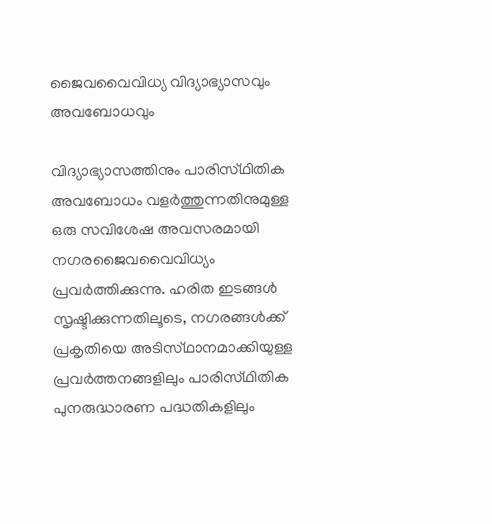ജൈവവൈവിധ്യ വിദ്യാഭ്യാസവും അവബോധവും

വിദ്യാഭ്യാസത്തിനും പാരിസ്‌ഥിതിക അവബോധം വളർത്തുന്നതിനുമുള്ള ഒരു സവിശേഷ അവസരമായി നഗരജൈവവൈവിധ്യം പ്രവർത്തിക്കുന്നു. ഹരിത ഇടങ്ങൾ സൃഷ്ടിക്കുന്നതിലൂടെ, നഗരങ്ങൾക്ക് പ്രകൃതിയെ അടിസ്‌ഥാനമാക്കിയുള്ള പ്രവർത്തനങ്ങളിലും പാരിസ്‌ഥിതിക പുനരുദ്ധാരണ പദ്ധതികളിലും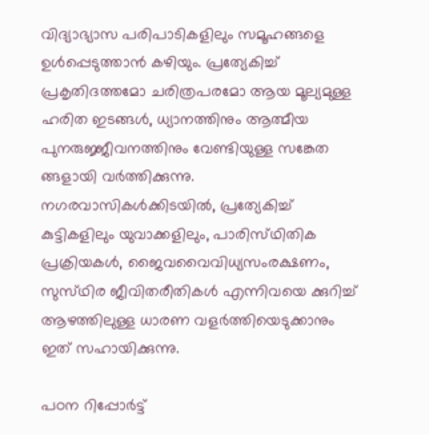വിദ്യാഭ്യാസ പരിപാടികളിലും സമൂഹങ്ങളെ ഉൾപ്പെടുത്താൻ കഴിയും. പ്രത്യേകിച്ച് പ്രകൃതിദത്തമോ ചരിത്രപരമോ ആയ മൂല്യമുള്ള ഹരിത ഇടങ്ങൾ, ധ്യാനത്തിനും ആത്മീയ പുനരുജ്ജീവനത്തിനും വേണ്ടിയുള്ള സങ്കേത ങ്ങളായി വർത്തിക്കുന്നു. നഗരവാസികൾക്കിടയിൽ, പ്രത്യേകിച്ച് കുട്ടികളിലും യുവാക്കളിലും, പാരിസ്‌ഥിതിക പ്രക്രിയകൾ, ജൈവവൈവിധ്യസംരക്ഷണം, സുസ്‌ഥിര ജീവിതരീതികൾ എന്നിവയെ ക്കുറിച്ച് ആഴത്തിലുള്ള ധാരണ വളർത്തിയെടുക്കാനും ഇത് സഹായിക്കുന്നു.

പഠന റിപ്പോർട്ട്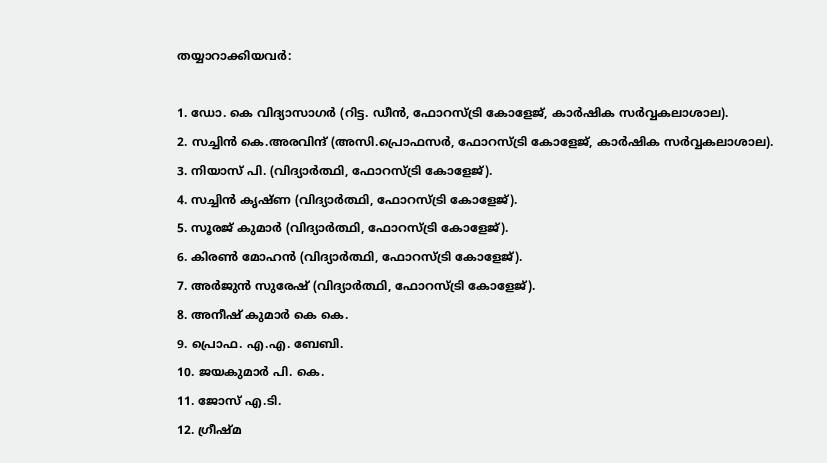തയ്യാറാക്കിയവർ:

1. ഡോ. കെ വിദ്യാസാഗർ (റിട്ട. ഡീൻ, ഫോറസ്ട്രി കോളേജ്, കാർഷിക സർവ്വകലാശാല).
2. സച്ചിൻ കെ.അരവിന്ദ് (അസി.പ്രൊഫസർ, ഫോറസ്ട്രി കോളേജ്, കാർഷിക സർവ്വകലാശാല).
3. നിയാസ് പി. (വിദ്യാർത്ഥി, ഫോറസ്ട്രി കോളേജ്).
4. സച്ചിൻ കൃഷ്ണ (വിദ്യാർത്ഥി, ഫോറസ്ട്രി കോളേജ്).
5. സൂരജ് കുമാർ (വിദ്യാർത്ഥി, ഫോറസ്ട്രി കോളേജ്).
6. കിരൺ മോഹൻ (വിദ്യാർത്ഥി, ഫോറസ്ട്രി കോളേജ്).
7. അർജുൻ സുരേഷ് (വിദ്യാർത്ഥി, ഫോറസ്ട്രി കോളേജ്).
8. അനീഷ് കുമാർ കെ കെ.
9. പ്രൊഫ. എ.എ. ബേബി.
10. ജയകുമാർ പി. കെ.
11. ജോസ് എ.ടി.
12. ഗ്രീഷ്മ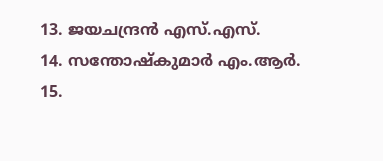13. ജയചന്ദ്രൻ എസ്.എസ്.
14. സന്തോഷ്കുമാർ എം.ആർ.
15.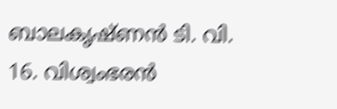ബാലകൃഷ്ണൻ ടി. വി.
16. വിശ്വംഭരൻ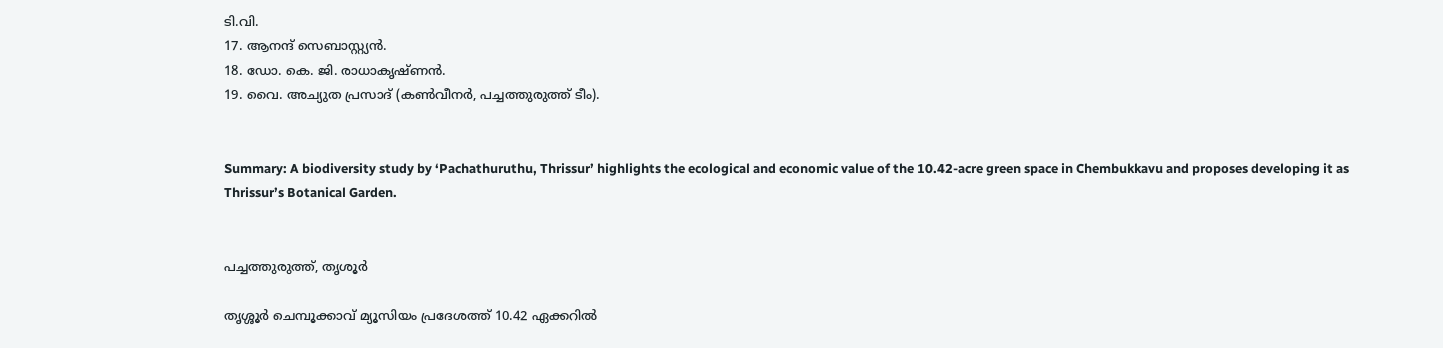ടി.വി.
17. ആനന്ദ് സെബാസ്റ്റ്യൻ.
18. ഡോ. കെ. ജി. രാധാകൃഷ്ണൻ.
19. വൈ. അച്യുത പ്രസാദ് (കൺവീനർ, പച്ചത്തുരുത്ത് ടീം).


Summary: A biodiversity study by ‘Pachathuruthu, Thrissur’ highlights the ecological and economic value of the 10.42-acre green space in Chembukkavu and proposes developing it as Thrissur’s Botanical Garden.


പച്ചത്തുരുത്ത്, തൃശൂർ

തൃശ്ശൂർ ചെമ്പൂക്കാവ് മ്യൂസിയം പ്രദേശത്ത് 10.42 ഏക്കറിൽ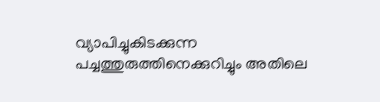വ്യാപിച്ചുകിടക്കുന്ന പച്ചത്തുരുത്തിനെക്കുറിച്ചും അതിലെ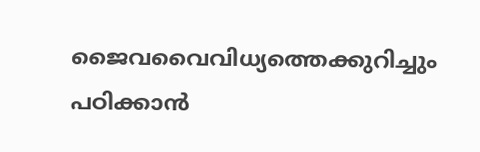ജൈവവൈവിധ്യത്തെക്കുറിച്ചും പഠിക്കാൻ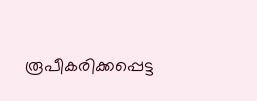രൂപീകരിക്കപ്പെട്ട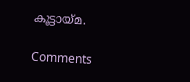കൂട്ടായ്മ.

Comments